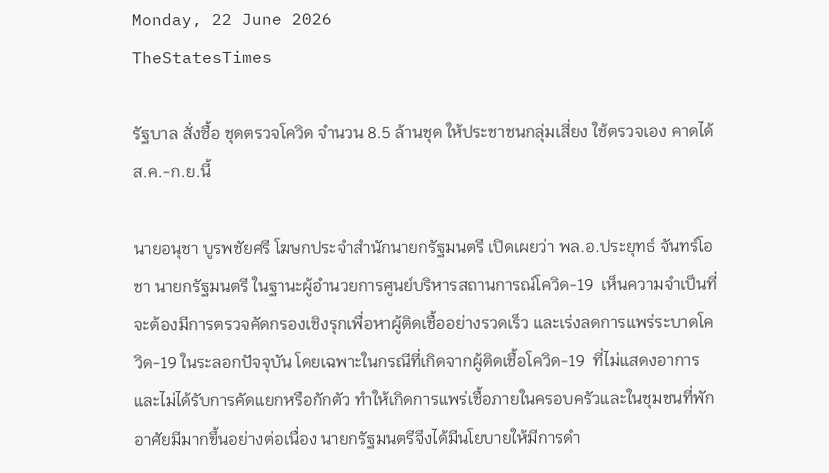Monday, 22 June 2026
TheStatesTimes

รัฐบาล สั่งซื้อ ชุดตรวจโควิด จำนวน 8.5 ล้านชุด ให้ประชาชนกลุ่มเสี่ยง ใช้ตรวจเอง คาดได้ ส.ค.-ก.ย.นี้

นายอนุชา บูรพชัยศรี โฆษกประจำสำนักนายกรัฐมนตรี เปิดเผยว่า พล.อ.ประยุทธ์ จันทร์โอชา นายกรัฐมนตรี ในฐานะผู้อำนวยการศูนย์บริหารสถานการณ์โควิด-19  เห็นความจำเป็นที่จะต้องมีการตรวจคัดกรองเชิงรุกเพื่อหาผู้ติดเชื้ออย่างรวดเร็ว และเร่งลดการแพร่ระบาดโควิด-19 ในระลอกปัจจุบัน โดยเฉพาะในกรณีที่เกิดจากผู้ติดเชื้อโควิด-19  ที่ไม่แสดงอาการ และไม่ได้รับการคัดแยกหรือกักตัว ทำให้เกิดการแพร่เชื้อภายในครอบครัวและในชุมชนที่พักอาศัยมีมากขึ้นอย่างต่อเนื่อง นายกรัฐมนตรีจึงได้มีนโยบายให้มีการดำ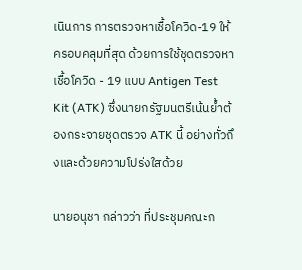เนินการ การตรวจหาเชื้อโควิด-19 ให้ครอบคลุมที่สุด ด้วยการใช้ชุดตรวจหาเชื้อโควิด - 19 แบบ Antigen Test Kit (ATK) ซึ่งนายกรัฐมนตรีเน้นย้ำต้องกระจายชุดตรวจ ATK นี้ อย่างทั่วถึงและด้วยความโปร่งใสด้วย

นายอนุชา กล่าวว่า ที่ประชุมคณะก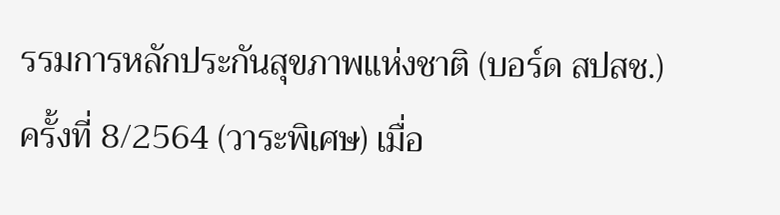รรมการหลักประกันสุขภาพแห่งชาติ (บอร์ด สปสช.) ครั้งที่ 8/2564 (วาระพิเศษ) เมื่อ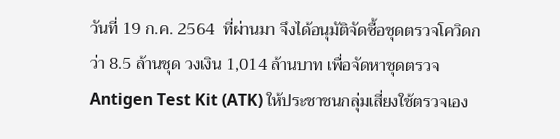วันที่ 19 ก.ค. 2564  ที่ผ่านมา จึงได้อนุมัติจัดซื้อชุดตรวจโควิดกว่า 8.5 ล้านชุด วงเงิน 1,014 ล้านบาท เพื่อจัดหาชุดตรวจ Antigen Test Kit (ATK) ให้ประชาชนกลุ่มเสี่ยงใช้ตรวจเอง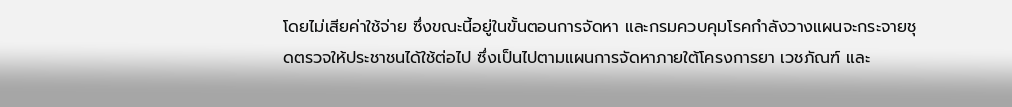โดยไม่เสียค่าใช้จ่าย ซึ่งขณะนี้อยู่ในขั้นตอนการจัดหา และกรมควบคุมโรคกำลังวางแผนจะกระจายชุดตรวจให้ประชาชนได้ใช้ต่อไป ซึ่งเป็นไปตามแผนการจัดหาภายใต้โครงการยา เวชภัณฑ์ และ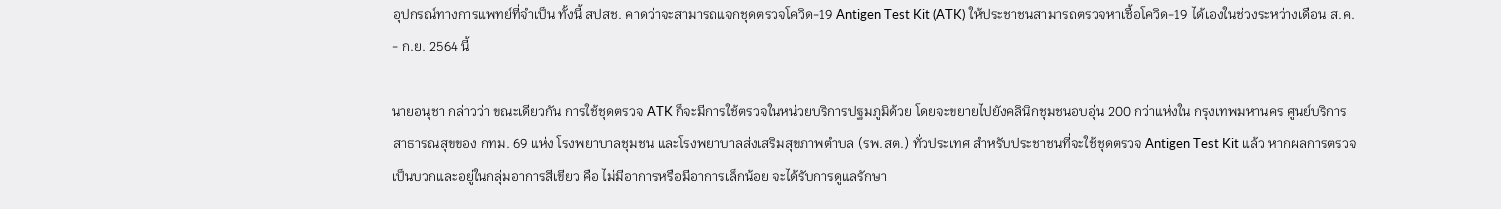อุปกรณ์ทางการแพทย์ที่จำเป็น ทั้งนี้ สปสช. คาดว่าจะสามารถแจกชุดตรวจโควิด-19 Antigen Test Kit (ATK) ให้ประชาชนสามารถตรวจหาเชื้อโควิด-19 ได้เองในช่วงระหว่างเดือน ส.ค. - ก.ย. 2564 นี้

นายอนุชา กล่าวว่า ขณะเดียวกัน การใช้ชุดตรวจ ATK ก็จะมีการใช้ตรวจในหน่วยบริการปฐมภูมิด้วย โดยจะขยายไปยังคลินิกชุมชนอบอุ่น 200 กว่าแห่งใน กรุงเทพมหานคร ศูนย์บริการสาธารณสุขของ กทม. 69 แห่ง โรงพยาบาลชุมชน และโรงพยาบาลส่งเสริมสุขภาพตำบล (รพ.สต.) ทั่วประเทศ สำหรับประชาชนที่จะใช้ชุดตรวจ Antigen Test Kit แล้ว หากผลการตรวจเป็นบวกและอยู่ในกลุ่มอาการสีเขียว คือ ไม่มีอาการหรือมีอาการเล็กน้อย จะได้รับการดูแลรักษา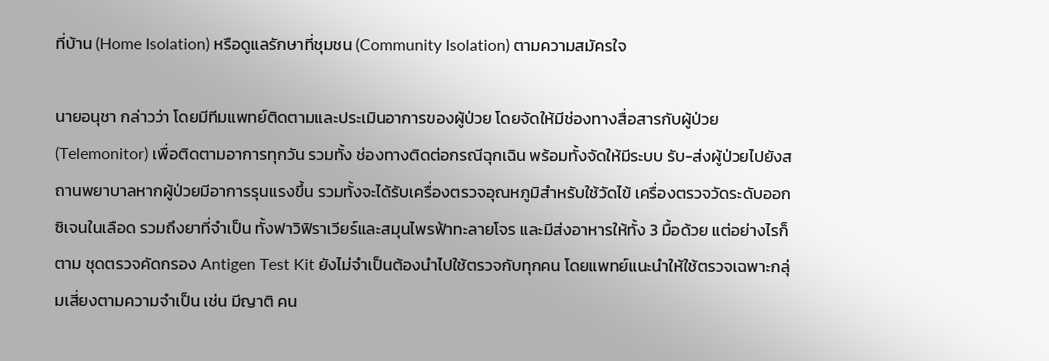ที่บ้าน (Home Isolation) หรือดูแลรักษาที่ชุมชน (Community Isolation) ตามความสมัครใจ

นายอนุชา กล่าวว่า โดยมีทีมแพทย์ติดตามและประเมินอาการของผู้ป่วย โดยจัดให้มีช่องทางสื่อสารกับผู้ป่วย (Telemonitor) เพื่อติดตามอาการทุกวัน รวมทั้ง ช่องทางติดต่อกรณีฉุกเฉิน พร้อมทั้งจัดให้มีระบบ รับ-ส่งผู้ป่วยไปยังสถานพยาบาลหากผู้ป่วยมีอาการรุนแรงขึ้น รวมทั้งจะได้รับเครื่องตรวจอุณหภูมิสำหรับใช้วัดไข้ เครื่องตรวจวัดระดับออกซิเจนในเลือด รวมถึงยาที่จำเป็น ทั้งฟาวิฟิราเวียร์และสมุนไพรฟ้าทะลายโจร และมีส่งอาหารให้ทั้ง 3 มื้อด้วย แต่อย่างไรก็ตาม ชุดตรวจคัดกรอง Antigen Test Kit ยังไม่จำเป็นต้องนำไปใช้ตรวจกับทุกคน โดยแพทย์แนะนำให้ใช้ตรวจเฉพาะกลุ่มเสี่ยงตามความจำเป็น เช่น มีญาติ คน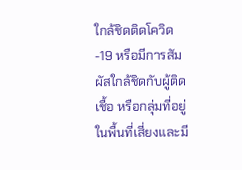ใกล้ชิดติดโควิด-19 หรือมีการสัมผัสใกล้ชิดกับผู้ติดเชื้อ หรือกลุ่มที่อยู่ในพื้นที่เสี่ยงและมี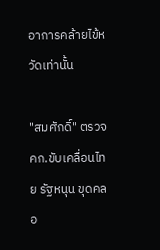อาการคล้ายไข้หวัดเท่านั้น

"สมศักดิ์" ตรวจ คก.ขับเคลื่อนไทย รัฐหนุน ขุดคลอ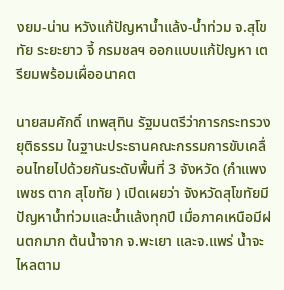งยม-น่าน หวังแก้ปัญหาน้ำแล้ง-น้ำท่วม จ.สุโขทัย ระยะยาว จี้ กรมชลฯ ออกแบบแก้ปัญหา เตรียมพร้อมเผื่ออนาคต

นายสมศักดิ์ เทพสุทิน รัฐมนตรีว่าการกระทรวงยุติธรรม ในฐานะประธานคณะกรรมการขับเคลื่อนไทยไปด้วยกันระดับพื้นที่ 3 จังหวัด (กำแพงเพชร ตาก สุโขทัย ) เปิดเผยว่า จังหวัดสุโขทัยมีปัญหาน้ำท่วมและน้ำแล้งทุกปี เมื่อภาคเหนือมีฝนตกมาก ต้นน้ำจาก จ.พะเยา และจ.แพร่ น้ำจะไหลตาม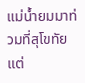แม่น้ำยมมาท่วมที่สุโขทัย แต่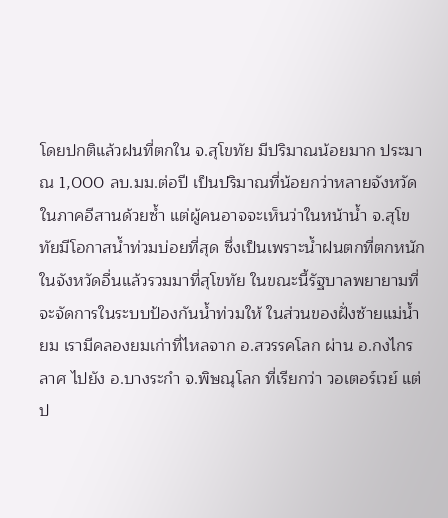โดยปกติแล้วฝนที่ตกใน จ.สุโขทัย มีปริมาณน้อยมาก ประมาณ 1,000 ลบ.มม.ต่อปี เป็นปริมาณที่น้อยกว่าหลายจังหวัดในภาคอีสานด้วยซ้ำ แต่ผู้คนอาจจะเห็นว่าในหน้าน้ำ จ.สุโขทัยมีโอกาสน้ำท่วมบ่อยที่สุด ซึ่งเป็นเพราะน้ำฝนตกที่ตกหนักในจังหวัดอื่นแล้วรวมมาที่สุโขทัย ในขณะนี้รัฐบาลพยายามที่จะจัดการในระบบป้องกันน้ำท่วมให้ ในส่วนของฝั่งซ้ายแม่น้ำยม เรามีคลองยมเก่าที่ไหลจาก อ.สวรรคโลก ผ่าน อ.กงไกรลาศ ไปยัง อ.บางระกำ จ.พิษณุโลก ที่เรียกว่า วอเตอร์เวย์ แต่ป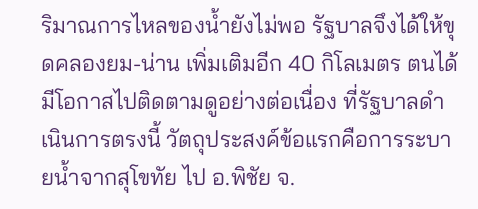ริมาณการไหลของน้ำยังไม่พอ รัฐบาลจึงได้ให้ขุดคลองยม-น่าน เพิ่มเติมอีก 40 กิโลเมตร ตนได้มีโอกาสไปติดตามดูอย่างต่อเนื่อง ที่รัฐบาลดำเนินการตรงนี้ วัตถุประสงค์ข้อแรกคือการระบายน้ำจากสุโขทัย ไป อ.พิชัย จ.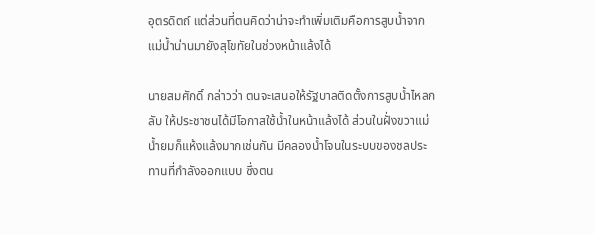อุตรดิตถ์ แต่ส่วนที่ตนคิดว่าน่าจะทำเพิ่มเติมคือการสูบน้ำจาก แม่น้ำน่านมายังสุโขทัยในช่วงหน้าแล้งได้

นายสมศักดิ์ กล่าวว่า ตนจะเสนอให้รัฐบาลติดตั้งการสูบน้ำไหลกลับ ให้ประชาชนได้มีโอกาสใช้น้ำในหน้าแล้งได้ ส่วนในฝั่งขวาแม่น้ำยมก็แห้งแล้งมากเช่นกัน มีคลองน้ำโจนในระบบของชลประทานที่กำลังออกแบบ ซึ่งตน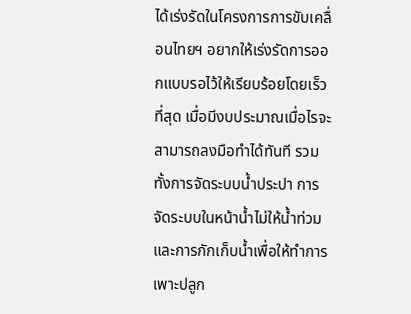ได้เร่งรัดในโครงการการขับเคลื่อนไทยฯ อยากให้เร่งรัดการออกแบบรอไว้ให้เรียบร้อยโดยเร็วที่สุด เมื่อมีงบประมาณเมื่อไรจะสามารถลงมือทำได้ทันที รวมทั้งการจัดระบบน้ำประปา การจัดระบบในหน้าน้ำไม่ให้น้ำท่วม และการกักเก็บน้ำเพื่อให้ทำการเพาะปลูก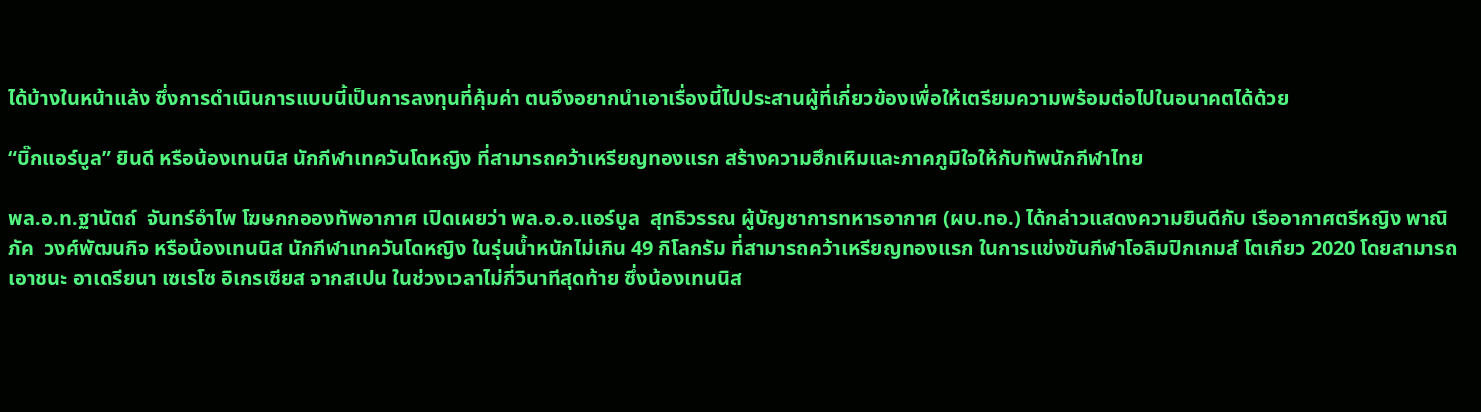ได้บ้างในหน้าแล้ง ซึ่งการดำเนินการแบบนี้เป็นการลงทุนที่คุ้มค่า ตนจึงอยากนำเอาเรื่องนี้ไปประสานผู้ที่เกี่ยวข้องเพื่อให้เตรียมความพร้อมต่อไปในอนาคตได้ด้วย

“บิ๊กแอร์บูล” ยินดี หรือน้องเทนนิส นักกีฬาเทควันโดหญิง ที่สามารถคว้าเหรียญทองแรก สร้างความฮึกเหิมและภาคภูมิใจให้กับทัพนักกีฬาไทย

พล.อ.ท.ฐานัตถ์  จันทร์อำไพ โฆษกกอองทัพอากาศ เปิดเผยว่า พล.อ.อ.แอร์บูล  สุทธิวรรณ ผู้บัญชาการทหารอากาศ (ผบ.ทอ.) ได้กล่าวแสดงความยินดีกับ เรืออากาศตรีหญิง พาณิภัค  วงศ์พัฒนกิจ หรือน้องเทนนิส นักกีฬาเทควันโดหญิง ในรุ่นน้ำหนักไม่เกิน 49 กิโลกรัม ที่สามารถคว้าเหรียญทองแรก ในการแข่งขันกีฬาโอลิมปิกเกมส์ โตเกียว 2020 โดยสามารถเอาชนะ อาเดรียนา เซเรโซ อิเกรเซียส จากสเปน ในช่วงเวลาไม่กี่วินาทีสุดท้าย ซึ่งน้องเทนนิส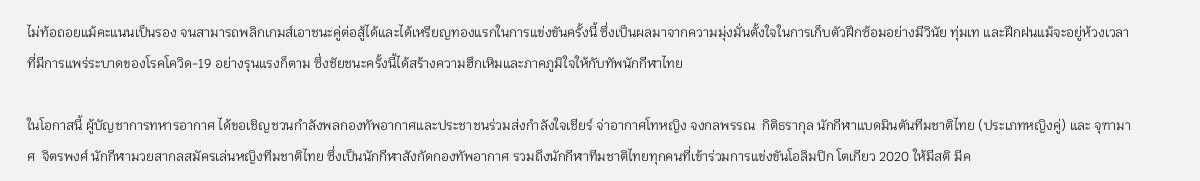ไม่ท้อถอยแม้คะแนนเป็นรอง จนสามารถพลิกเกมส์เอาชนะคู่ต่อสู้ได้และได้เหรียญทองแรกในการแข่งขันครั้งนี้ ซึ่งเป็นผลมาจากความมุ่งมั่นตั้งใจในการเก็บตัวฝึกซ้อมอย่างมีวินัย ทุ่มเท และฝึกฝนแม้จะอยู่ห้วงเวลาที่มีการแพร่ระบาดของโรคโควิด-19 อย่างรุนแรงก็ตาม ซึ่งชัยชนะครั้งนี้ได้สร้างความฮึกเหิมและภาคภูมิใจให้กับทัพนักกีฬาไทย

ในโอกาสนี้ ผู้บัญชาการทหารอากาศ ได้ขอเชิญชวนกำลังพลกองทัพอากาศและประชาชนร่วมส่งกำลังใจเชียร์ จ่าอากาศโทหญิง จงกลพรรณ  กิติธรากุล นักกีฬาแบดมินตันทีมชาติไทย (ประเภทหญิงคู่) และ จุฑามาศ  จิตรพงศ์ นักกีฬามวยสากลสมัครเล่นหญิงทีมชาติไทย ซึ่งเป็นนักกีฬาสังกัดกองทัพอากาศ รวมถึงนักกีฬาทีมชาติไทยทุกคนที่เข้าร่วมการแข่งขันโอลิมปิก โตเกียว 2020 ให้มีสติ มีค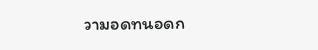วามอดทนอดก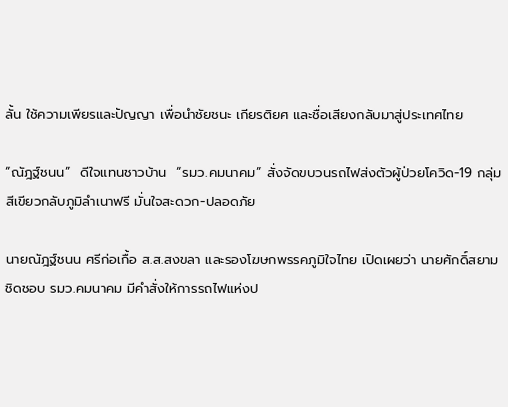ลั้น ใช้ความเพียรและปัญญา เพื่อนำชัยชนะ เกียรติยศ และชื่อเสียงกลับมาสู่ประเทศไทย

“ณัฎฐ์ชนน”  ดีใจแทนชาวบ้าน  “รมว.คมนาคม” สั่งจัดขบวนรถไฟส่งตัวผู้ป่วยโควิด-19 กลุ่มสีเขียวกลับภูมิลำเนาฟรี มั่นใจสะดวก-ปลอดภัย

นายณัฎฐ์ชนน ศรีก่อเกื้อ ส.ส.สงขลา และรองโฆษกพรรคภูมิใจไทย เปิดเผยว่า นายศักดิ์สยาม ชิดชอบ รมว.คมนาคม มีคำสั่งให้การรถไฟแห่งป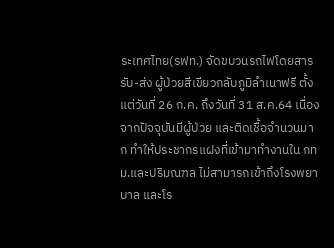ระเทศไทย(รฟท.) จัดขบวนรถไฟโดยสารรับ-ส่ง ผู้ป่วยสีเขียวกลับภูมิลำเนาฟรี ตั้งแต่วันที่ 26 ก.ค. ถึงวันที่ 31 ส.ค.64 เนื่องจากปัจจุบันมีผู้ป่วย และติดเชื้อจำนวนมาก ทำให้ประชากรแฝงที่เข้ามาทำงานใน กทม.และปริมณฑล ไม่สามารถเข้าถึงโรงพยาบาล และโร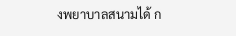งพยาบาลสนามได้ ก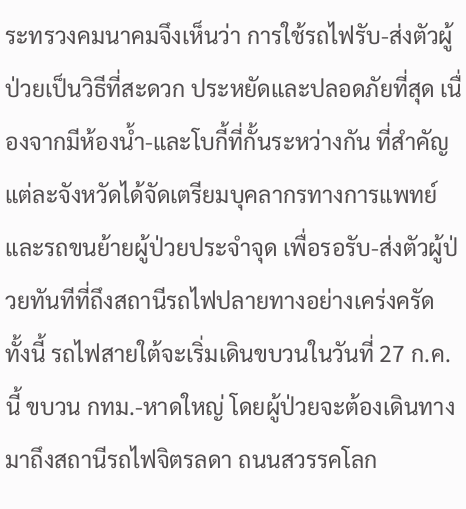ระทรวงคมนาคมจึงเห็นว่า การใช้รถไฟรับ-ส่งตัวผู้ป่วยเป็นวิธีที่สะดวก ประหยัดและปลอดภัยที่สุด เนื่องจากมีห้องน้ำ-และโบกี้ที่กั้นระหว่างกัน ที่สำคัญแต่ละจังหวัดได้จัดเตรียมบุคลากรทางการแพทย์และรถขนย้ายผู้ป่วยประจำจุด เพื่อรอรับ-ส่งตัวผู้ป่วยทันทีที่ถึงสถานีรถไฟปลายทางอย่างเคร่งครัด ทั้งนี้ รถไฟสายใต้จะเริ่มเดินขบวนในวันที่ 27 ก.ค.นี้ ขบวน กทม.-หาดใหญ่ โดยผู้ป่วยจะต้องเดินทางมาถึงสถานีรถไฟจิตรลดา ถนนสวรรคโลก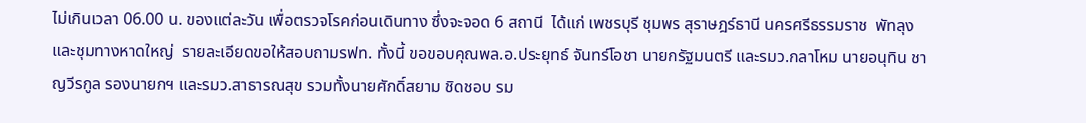ไม่เกินเวลา 06.00 น. ของแต่ละวัน เพื่อตรวจโรคก่อนเดินทาง ซึ่งจะจอด 6 สถานี  ได้แก่ เพชรบุรี ชุมพร สุราษฎร์ธานี นครศรีธรรมราช  พัทลุง และชุมทางหาดใหญ่  รายละเอียดขอให้สอบถามรฟท. ทั้งนี้ ขอขอบคุณพล.อ.ประยุทธ์ จันทร์โอชา นายกรัฐมนตรี และรมว.กลาโหม นายอนุทิน ชาญวีรกูล รองนายกฯ และรมว.สาธารณสุข รวมทั้งนายศักดิ์สยาม ชิดชอบ รม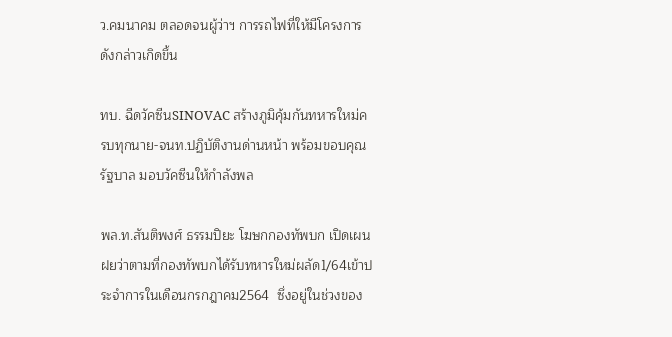ว.คมนาคม ตลอดจนผู้ว่าฯ การรถไฟที่ให้มีโครงการดังกล่าวเกิดขึ้น

ทบ. ฉีดวัคซีนSINOVAC สร้างภูมิคุ้มกันทหารใหม่ครบทุกนาย-จนท.ปฏิบัติงานด่านหน้า พร้อมขอบคุณรัฐบาล มอบวัคซีนให้กำลังพล

พล.ท.สันติพงศ์ ธรรมปิยะ โฆษกกองทัพบก เปิดเผนฝยว่าตามที่กองทัพบกได้รับทหารใหม่ผลัด1/64เข้าประจำการในเดือนกรกฎาคม2564  ซึ่งอยู่ในช่วงของ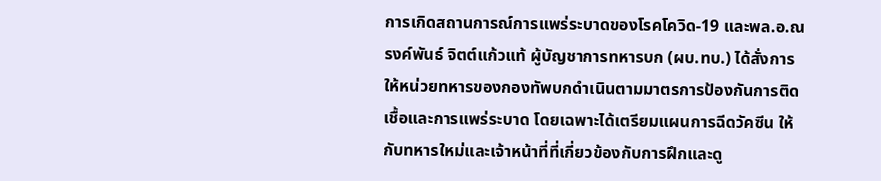การเกิดสถานการณ์การแพร่ระบาดของโรคโควิด-19 และพล.อ.ณรงค์พันธ์ จิตต์แก้วแท้ ผู้บัญชาการทหารบก (ผบ.ทบ.) ได้สั่งการให้หน่วยทหารของกองทัพบกดำเนินตามมาตรการป้องกันการติดเชื้อและการแพร่ระบาด โดยเฉพาะได้เตรียมแผนการฉีดวัคซีน ให้กับทหารใหม่และเจ้าหน้าที่ที่เกี่ยวข้องกับการฝึกและดู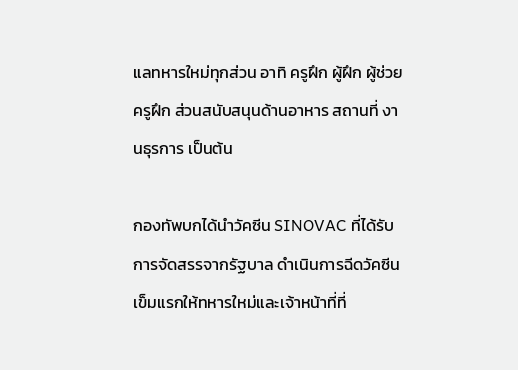แลทหารใหม่ทุกส่วน อาทิ ครูฝึก ผู้ฝึก ผู้ช่วยครูฝึก ส่วนสนับสนุนด้านอาหาร สถานที่ งานธุรการ เป็นต้น

กองทัพบกได้นำวัคซีน SINOVAC ที่ได้รับการจัดสรรจากรัฐบาล ดำเนินการฉีดวัคซีนเข็มแรกให้ทหารใหม่และเจ้าหน้าที่ที่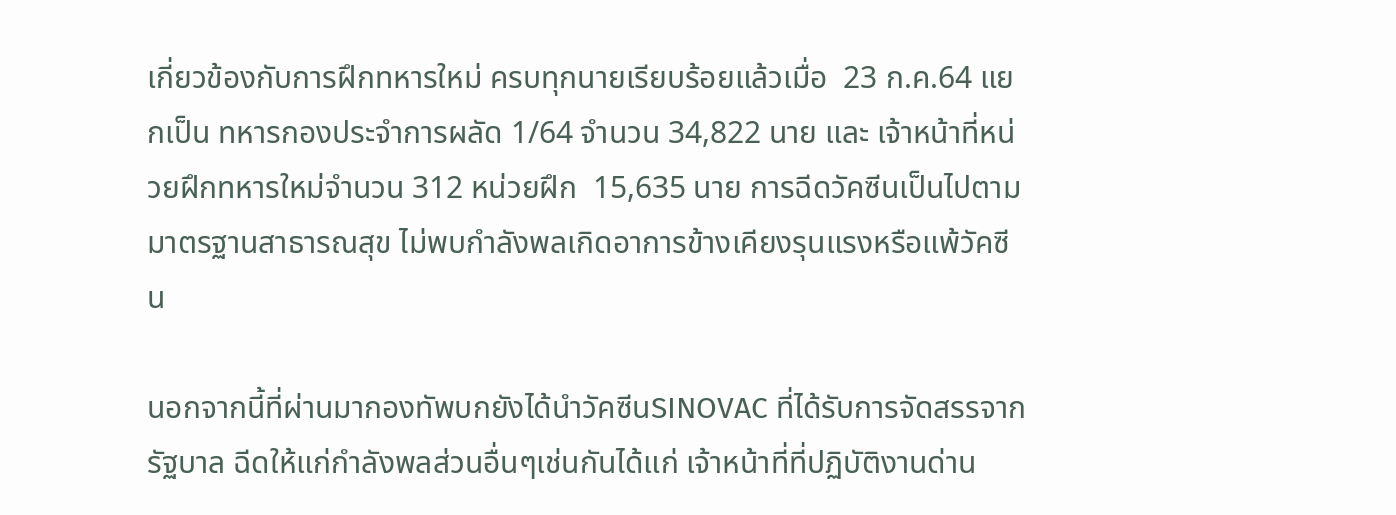เกี่ยวข้องกับการฝึกทหารใหม่ ครบทุกนายเรียบร้อยแล้วเมื่อ  23 ก.ค.64 แยกเป็น ทหารกองประจำการผลัด 1/64 จำนวน 34,822 นาย และ เจ้าหน้าที่หน่วยฝึกทหารใหม่จำนวน 312 หน่วยฝึก  15,635 นาย การฉีดวัคซีนเป็นไปตามมาตรฐานสาธารณสุข ไม่พบกำลังพลเกิดอาการข้างเคียงรุนแรงหรือแพ้วัคซีน

นอกจากนี้ที่ผ่านมากองทัพบกยังได้นำวัคซีนSINOVAC ที่ได้รับการจัดสรรจากรัฐบาล ฉีดให้แก่กำลังพลส่วนอื่นๆเช่นกันได้แก่ เจ้าหน้าที่ที่ปฏิบัติงานด่าน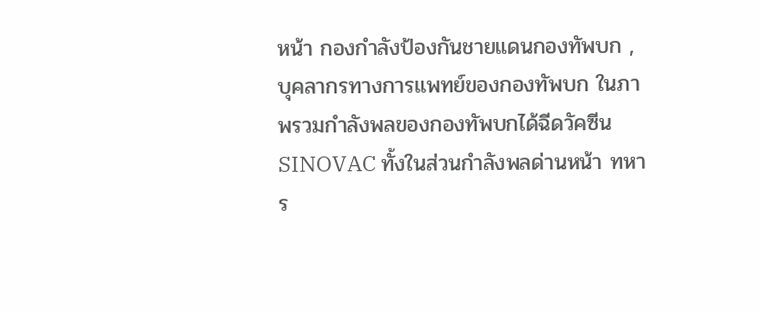หน้า กองกำลังป้องกันชายแดนกองทัพบก ,บุคลากรทางการแพทย์ของกองทัพบก ในภาพรวมกำลังพลของกองทัพบกได้ฉีดวัคซีนSINOVAC ทั้งในส่วนกำลังพลด่านหน้า ทหาร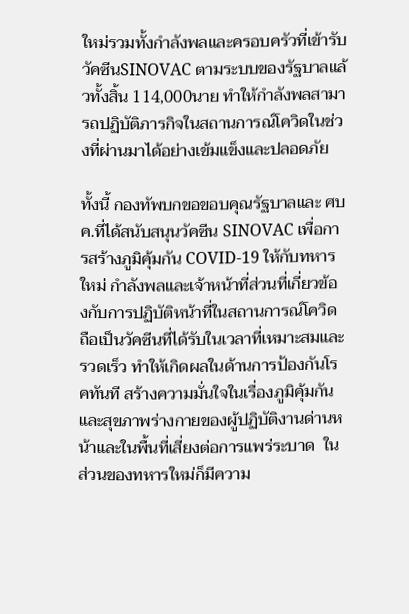ใหม่รวมทั้งกำลังพลและครอบครัวที่เข้ารับวัคซีนSINOVAC ตามระบบของรัฐบาลแล้วทั้งสิ้น 114,000นาย ทำให้กำลังพลสามารถปฏิบัติภารกิจในสถานการณ์โควิดในช่วงที่ผ่านมาได้อย่างเข้มแข็งและปลอดภัย

ทั้งนี้ กองทัพบกขอขอบคุณรัฐบาลและ ศบค.ที่ได้สนับสนุนวัคซีน SINOVAC เพื่อการสร้างภูมิคุ้มกัน COVID-19 ให้กับทหารใหม่ กำลังพลและเจ้าหน้าที่ส่วนที่เกี่ยวข้องกับการปฏิบัติหน้าที่ในสถานการณ์โควิด  ถือเป็นวัคซีนที่ได้รับในเวลาที่เหมาะสมและรวดเร็ว ทำให้เกิดผลในด้านการป้องกันโรคทันที สร้างความมั่นใจในเรื่องภูมิคุ้มกันและสุขภาพร่างกายของผู้ปฏิบัติงานด่านหน้าและในพื้นที่เสี่ยงต่อการแพร่ระบาด  ในส่วนของทหารใหม่ก็มีความ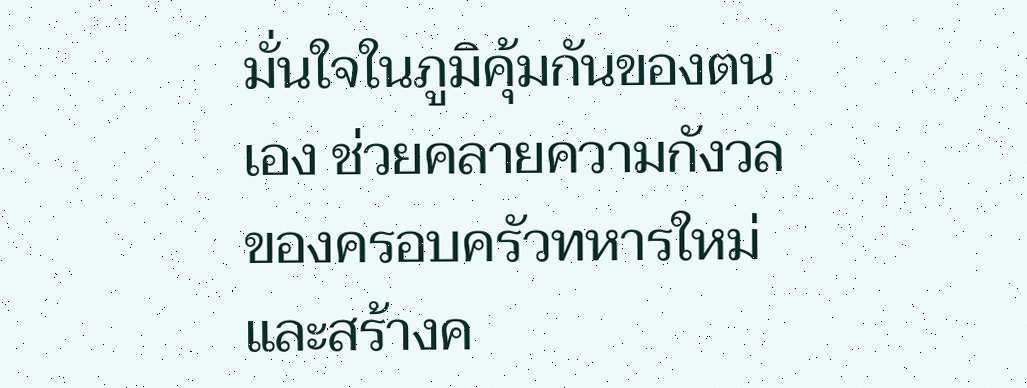มั่นใจในภูมิคุ้มกันของตนเอง ช่วยคลายความกังวลของครอบครัวทหารใหม่ และสร้างค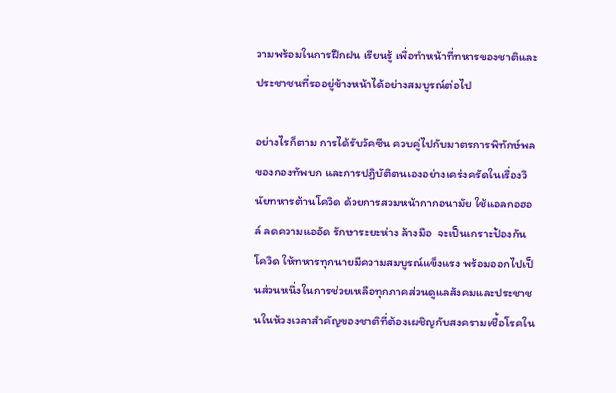วามพร้อมในการฝึกฝน เรียนรู้ เพื่อทำหน้าที่ทหารของชาติและประชาชนที่รออยู่ข้างหน้าได้อย่างสมบูรณ์ต่อไป

อย่างไรก็ตาม การได้รับวัคซีน ควบคู่ไปกับมาตรการพิทักษ์พลของกองทัพบก และการปฏิบัติตนเองอย่างเคร่งครัดในเรื่องวินัยทหารต้านโควิด ด้วยการสวมหน้ากากอนามัย ใช้แอลกอฮอล์ ลดความแออัด รักษาระยะห่าง ล้างมือ  จะเป็นเกราะป้องกันโควิด ให้ทหารทุกนายมีความสมบูรณ์แข็งแรง พร้อมออกไปเป็นส่วนหนึ่งในการช่วยเหลือทุกภาคส่วนดูแลสังคมและประชาชนในห้วงเวลาสำคัญของชาติที่ต้องเผชิญกับสงครามเชื้อโรคใน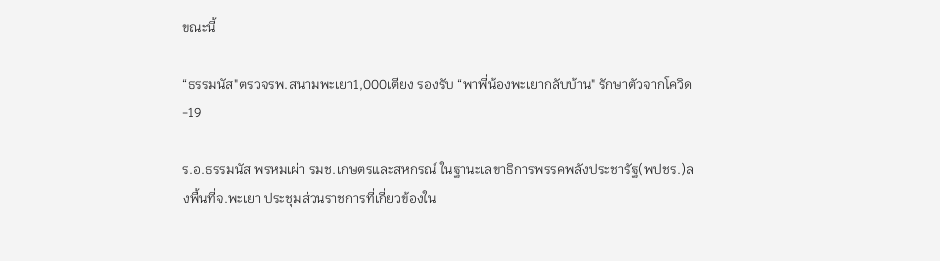ขณะนี้

“ธรรมนัส"ตรวจรพ.สนามพะเยา1,000เตียง รองรับ “พาพี่น้องพะเยากลับบ้าน" รักษาตัวจากโควิด-19

ร.อ.ธรรมนัส พรหมเผ่า รมช.เกษตรและสหกรณ์ ในฐานะเลขาธิการพรรคพลังประชารัฐ(พปชร.)ลงพื้นที่จ.พะเยา ประชุมส่วนราชการที่เกี่ยวข้องใน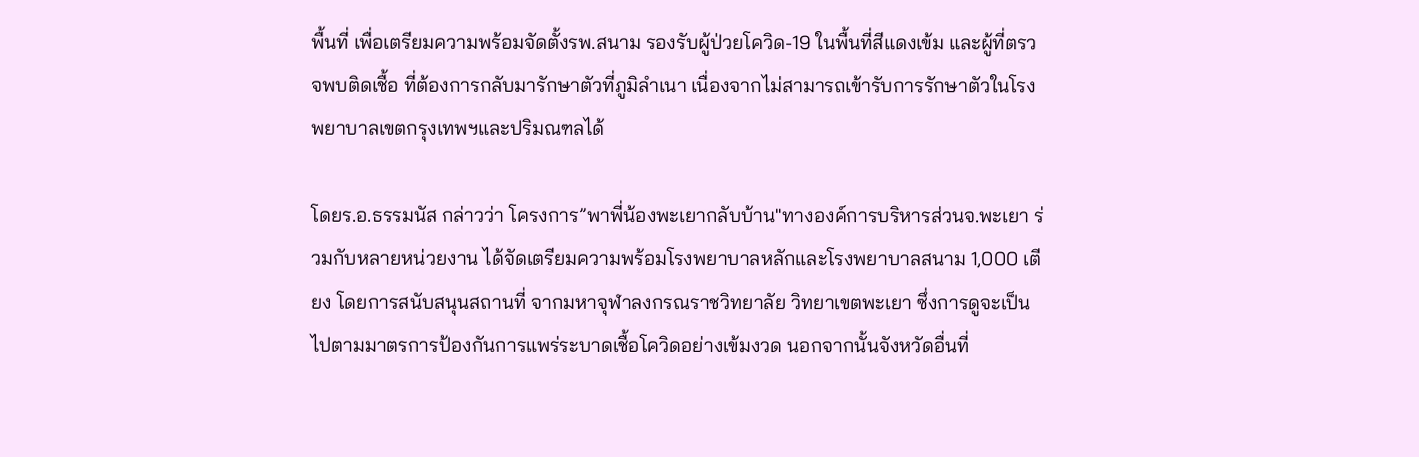พื้นที่ เพื่อเตรียมความพร้อมจัดตั้งรพ.สนาม รองรับผู้ป่วยโควิด-19 ในพื้นที่สีแดงเข้ม และผู้ที่ตรวจพบติดเชื้อ ที่ต้องการกลับมารักษาตัวที่ภูมิลำเนา เนื่องจากไม่สามารถเข้ารับการรักษาตัวในโรงพยาบาลเขตกรุงเทพฯและปริมณฑลได้

โดยร.อ.ธรรมนัส กล่าวว่า โครงการ”พาพี่น้องพะเยากลับบ้าน"ทางองค์การบริหารส่วนจ.พะเยา ร่วมกับหลายหน่วยงาน ได้จัดเตรียมความพร้อมโรงพยาบาลหลักและโรงพยาบาลสนาม 1,000 เตียง โดยการสนับสนุนสถานที่ จากมหาจุฬาลงกรณราชวิทยาลัย วิทยาเขตพะเยา ซึ่งการดูจะเป็นไปตามมาตรการป้องกันการแพร่ระบาดเชื้อโควิดอย่างเข้มงวด นอกจากนั้นจังหวัดอื่นที่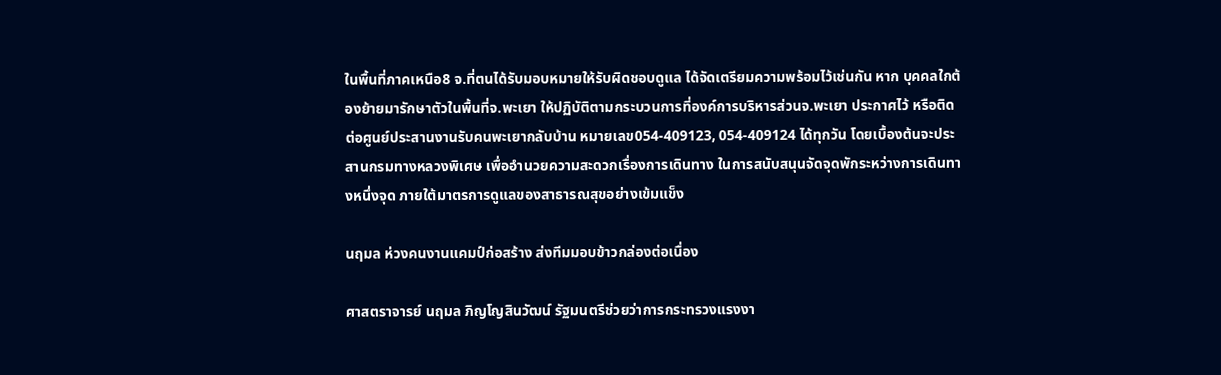ในพื้นที่ภาคเหนือ8 จ.ที่ตนได้รับมอบหมายให้รับผิดชอบดูแล ได้จัดเตรียมความพร้อมไว้เช่นกัน หาก บุคคลใกต้องย้ายมารักษาตัวในพื้นที่จ.พะเยา ให้ปฏิบัติตามกระบวนการที่องค์การบริหารส่วนจ.พะเยา ประกาศไว้ หรือติดต่อศูนย์ประสานงานรับคนพะเยากลับบ้าน หมายเลข054-409123, 054-409124 ได้ทุกวัน โดยเบื้องต้นจะประสานกรมทางหลวงพิเศษ เพื่ออำนวยความสะดวกเรื่องการเดินทาง ในการสนับสนุนจัดจุดพักระหว่างการเดินทางหนึ่งจุด ภายใต้มาตรการดูแลของสาธารณสุขอย่างเข้มแข็ง

นฤมล ห่วงคนงานแคมป์ก่อสร้าง ส่งทีมมอบข้าวกล่องต่อเนื่อง

ศาสตราจารย์ นฤมล ภิญโญสินวัฒน์ รัฐมนตรีช่วยว่าการกระทรวงแรงงา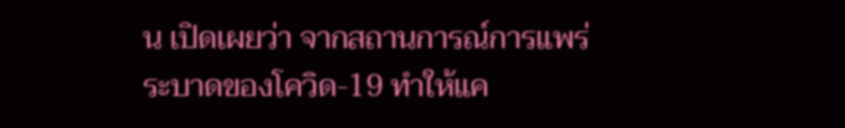น เปิดเผยว่า จากสถานการณ์การแพร่ระบาดของโควิด-19 ทำให้แค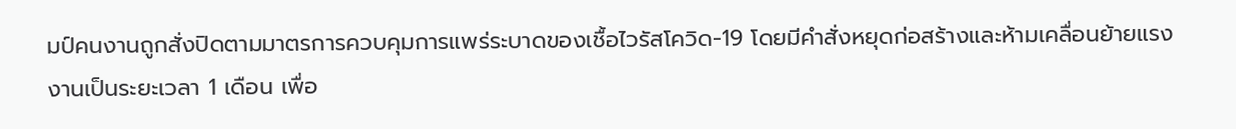มป์คนงานถูกสั่งปิดตามมาตรการควบคุมการแพร่ระบาดของเชื้อไวรัสโควิด-19 โดยมีคำสั่งหยุดก่อสร้างและห้ามเคลื่อนย้ายแรงงานเป็นระยะเวลา 1 เดือน เพื่อ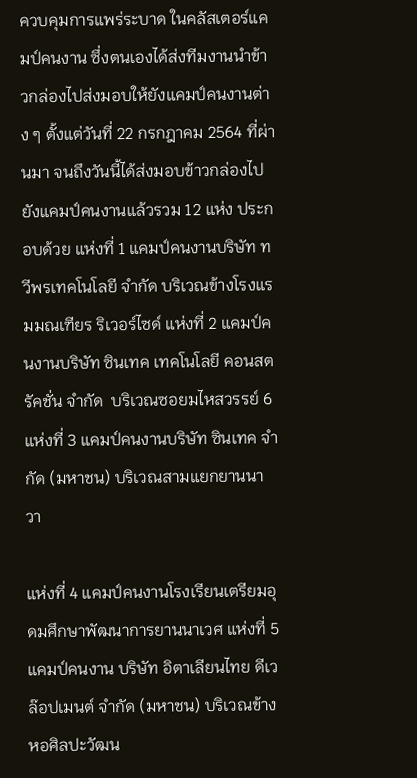ควบคุมการแพร่ระบาด ในคลัสเตอร์แคมป์คนงาน ซึ่งตนเองได้ส่งทีมงานนำข้าวกล่องไปส่งมอบให้ยังแคมป์คนงานต่าง ๆ ตั้งแต่วันที่ 22 กรกฎาคม 2564 ที่ผ่านมา จนถึงวันนี้ได้ส่งมอบข้าวกล่องไปยังแคมป์คนงานแล้วรวม 12 แห่ง ประกอบด้วย แห่งที่ 1 แคมป์คนงานบริษัท ทวีพรเทคโนโลยี จำกัด บริเวณข้างโรงแรมมณเฑียร ริเวอร์ไซด์ แห่งที่ 2 แคมป์คนงานบริษัท ซินเทค เทคโนโลยี คอนสตรัคชั่น จำกัด  บริเวณซอยมไหสวรรย์ 6 แห่งที่ 3 แคมป์คนงานบริษัท ซินเทค จำกัด (มหาชน) บริเวณสามแยกยานนาวา

แห่งที่ 4 แคมป์คนงานโรงเรียนเตรียมอุดมศึกษาพัฒนาการยานนาเวศ แห่งที่ 5 แคมป์คนงาน บริษัท อิตาเลียนไทย ดีเวล๊อปเมนต์ จำกัด (มหาชน) บริเวณข้างหอศิลปะวัฒน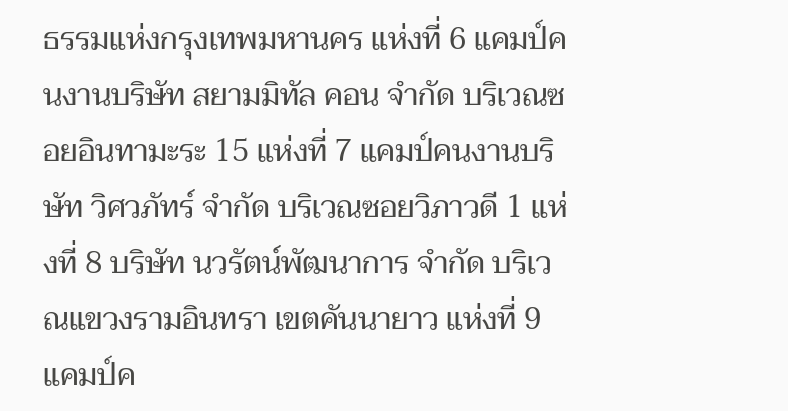ธรรมแห่งกรุงเทพมหานคร แห่งที่ 6 แคมป์คนงานบริษัท สยามมิทัล คอน จำกัด บริเวณซอยอินทามะระ 15 แห่งที่ 7 แคมป์คนงานบริษัท วิศวภัทร์ จำกัด บริเวณซอยวิภาวดี 1 แห่งที่ 8 บริษัท นวรัตน์พัฒนาการ จำกัด บริเวณแขวงรามอินทรา เขตคันนายาว แห่งที่ 9 แคมป์ค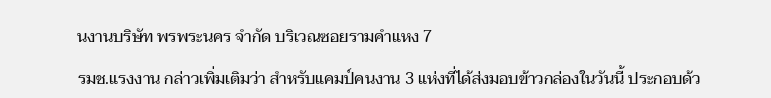นงานบริษัท พรพระนคร จำกัด บริเวณซอยรามคำแหง 7

รมช.แรงงาน กล่าวเพิ่มเติมว่า สำหรับแคมป์คนงาน 3 แห่งที่ได้ส่งมอบข้าวกล่องในวันนี้ ประกอบด้ว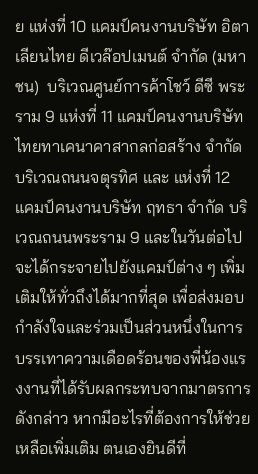ย แห่งที่ 10 แคมป์คนงานบริษัท อิตาเลียนไทย ดีเวล๊อปเมนต์ จำกัด (มหาชน)  บริเวณศูนย์การค้าโชว์ ดีซี พระราม 9 แห่งที่ 11 แคมป์คนงานบริษัท ไทยทาเคนาคาสากลก่อสร้าง จำกัด บริเวณถนนจตุรทิศ และ แห่งที่ 12 แคมป์คนงานบริษัท ฤทธา จำกัด บริเวณถนนพระราม 9 และในวันต่อไปจะได้กระจายไปยังแคมป์ต่าง ๆ เพิ่มเติมให้ทั่วถึงได้มากที่สุด เพื่อส่งมอบกำลังใจและร่วมเป็นส่วนหนึ่งในการบรรเทาความเดือดร้อนของพี่น้องแรงงานที่ได้รับผลกระทบจากมาตรการดังกล่าว หากมีอะไรที่ต้องการให้ช่วยเหลือเพิ่มเติม ตนเองยินดีที่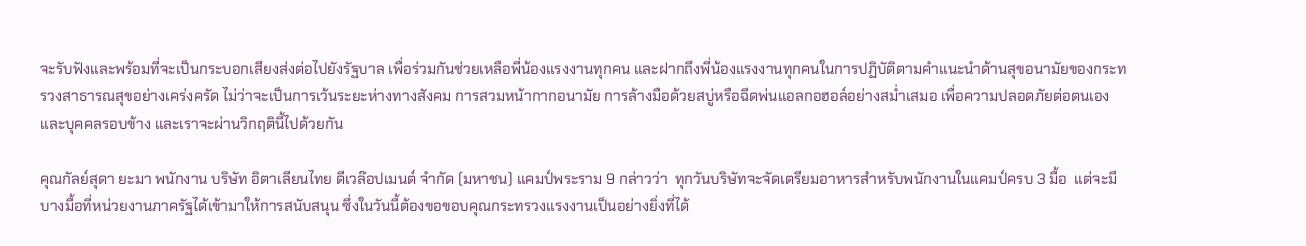จะรับฟังและพร้อมที่จะเป็นกระบอกเสียงส่งต่อไปยังรัฐบาล เพื่อร่วมกันช่วยเหลือพี่น้องแรงงานทุกคน และฝากถึงพี่น้องแรงงานทุกคนในการปฏิบัติตามคำแนะนำด้านสุขอนามัยของกระทรวงสาธารณสุขอย่างเคร่งครัด ไม่ว่าจะเป็นการเว้นระยะห่างทางสังคม การสวมหน้ากากอนามัย การล้างมือด้วยสบู่หรือฉีดพ่นแอลกอฮอล์อย่างสม่ำเสมอ เพื่อความปลอดภัยต่อตนเองและบุคคลรอบข้าง และเราจะผ่านวิกฤตินี้ไปด้วยกัน

คุณกัลย์สุดา ยะมา พนักงาน บริษัท อิตาเลียนไทย ดีเวล๊อปเมนต์ จำกัด (มหาชน) แคมป์พระราม 9 กล่าวว่า  ทุกวันบริษัทจะจัดเตรียมอาหารสำหรับพนักงานในแคมป์ครบ 3 มื้อ  แต่จะมีบางมื้อที่หน่วยงานภาครัฐได้เข้ามาให้การสนับสนุน ซึ่งในวันนี้ต้องขอขอบคุณกระทรวงแรงงานเป็นอย่างยิ่งที่ได้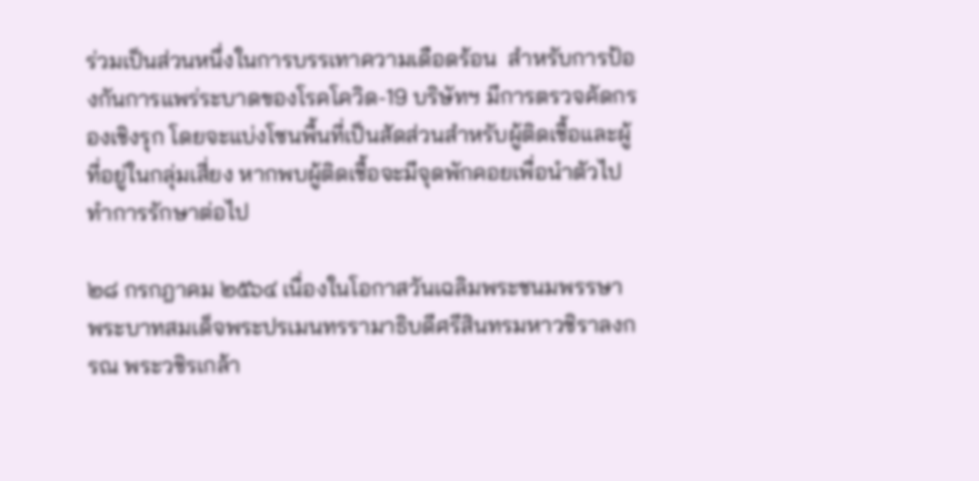ร่วมเป็นส่วนหนึ่งในการบรรเทาความเดือดร้อน  สำหรับการป้องกันการแพร่ระบาดของโรคโควิด-19 บริษัทฯ มีการตรวจคัดกรองเชิงรุก โดยจะแบ่งโซนพื้นที่เป็นสัดส่วนสำหรับผู้ติดเชื้อและผู้ที่อยู่ในกลุ่มเสี่ยง หากพบผู้ติดเชื้อจะมีจุดพักคอยเพื่อนำตัวไปทำการรักษาต่อไป

๒๘ กรกฎาคม ๒๕๖๔ เนื่องในโอกาสวันเฉลิมพระชนมพรรษา พระบาทสมเด็จพระปรเมนทรรามาธิบดีศรีสินทรมหาวชิราลงกรณ พระวชิรเกล้า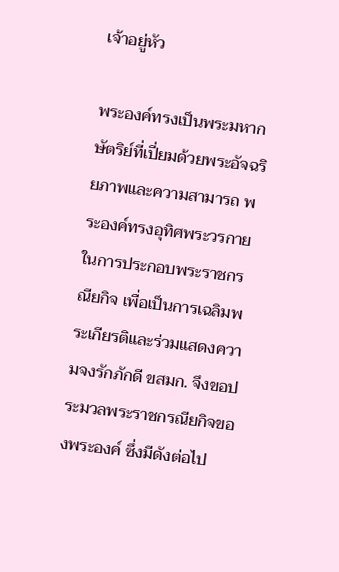เจ้าอยู่หัว

พระองค์ทรงเป็นพระมหากษัตริย์ที่เปี่ยมด้วยพระอัจฉริยภาพและความสามารถ พระองค์ทรงอุทิศพระวรกายในการประกอบพระราชกรณียกิจ เพื่อเป็นการเฉลิมพระเกียรติและร่วมแสดงความจงรักภักดี ขสมก. จึงขอประมวลพระราชกรณียกิจของพระองค์ ซึ่งมีดังต่อไป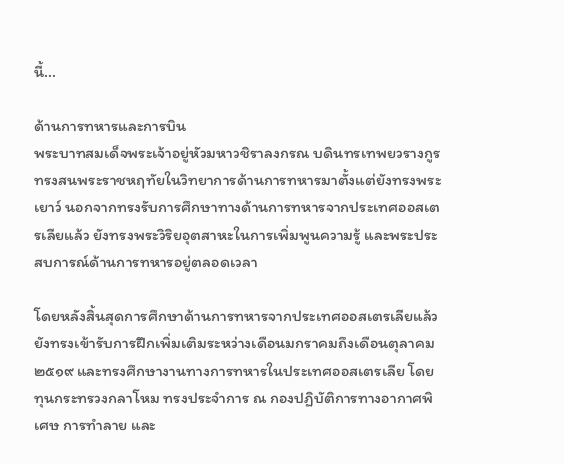นี้...

ด้านการทหารและการบิน
พระบาทสมเด็จพระเจ้าอยู่หัวมหาวชิราลงกรณ บดินทรเทพยวรางกูร ทรงสนพระราชหฤทัยในวิทยาการด้านการทหารมาตั้งแต่ยังทรงพระเยาว์ นอกจากทรงรับการศึกษาทางด้านการทหารจากประเทศออสเตรเลียแล้ว ยังทรงพระวิริยอุตสาหะในการเพิ่มพูนความรู้ และพระประสบการณ์ด้านการทหารอยู่ตลอดเวลา

โดยหลังสิ้นสุดการศึกษาด้านการทหารจากประเทศออสเตรเลียแล้ว ยังทรงเข้ารับการฝึกเพิ่มเติมระหว่างเดือนมกราคมถึงเดือนตุลาคม ๒๕๑๙ และทรงศึกษางานทางการทหารในประเทศออสเตรเลีย โดยทุนกระทรวงกลาโหม ทรงประจำการ ณ กองปฏิบัติการทางอากาศพิเศษ การทำลาย และ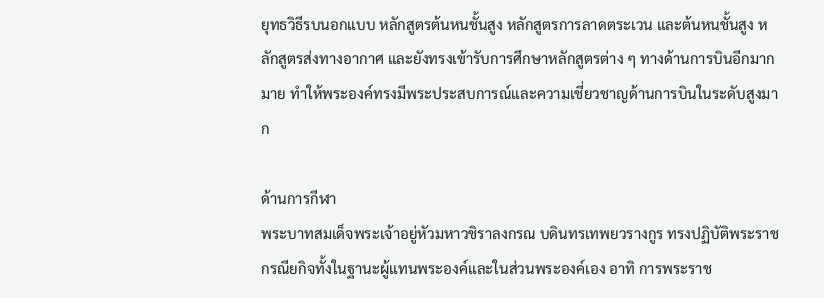ยุทธวิธีรบนอกแบบ หลักสูตรต้นหนชั้นสูง หลักสูตรการลาดตระเวน และต้นหนชั้นสูง หลักสูตรส่งทางอากาศ และยังทรงเข้ารับการศึกษาหลักสูตรต่าง ๆ ทางด้านการบินอีกมากมาย ทำให้พระองค์ทรงมีพระประสบการณ์และความเชี่ยวชาญด้านการบินในระดับสูงมาก

ด้านการกีฬา
พระบาทสมเด็จพระเจ้าอยู่หัวมหาวชิราลงกรณ บดินทรเทพยวรางกูร ทรงปฏิบัติพระราชกรณียกิจทั้งในฐานะผู้แทนพระองค์และในส่วนพระองค์เอง อาทิ การพระราช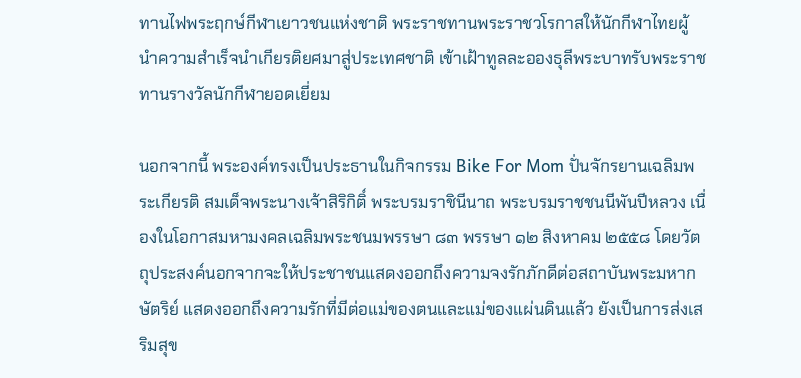ทานไฟพระฤกษ์กีฬาเยาวชนแห่งชาติ พระราชทานพระราชวโรกาสให้นักกีฬาไทยผู้นำความสำเร็จนำเกียรติยศมาสู่ประเทศชาติ เข้าเฝ้าทูลละอองธุลีพระบาทรับพระราชทานรางวัลนักกีฬายอดเยี่ยม

นอกจากนี้ พระองค์ทรงเป็นประธานในกิจกรรม Bike For Mom ปั่นจักรยานเฉลิมพระเกียรติ สมเด็จพระนางเจ้าสิริกิติ์ พระบรมราชินีนาถ พระบรมราชชนนีพันปีหลวง เนื่องในโอกาสมหามงคลเฉลิมพระชนมพรรษา ๘๓ พรรษา ๑๒ สิงหาคม ๒๕๕๘ โดยวัตถุประสงค์นอกจากจะให้ประชาชนแสดงออกถึงความจงรักภักดีต่อสถาบันพระมหากษัตริย์ แสดงออกถึงความรักที่มีต่อแม่ของตนและแม่ของแผ่นดินแล้ว ยังเป็นการส่งเสริมสุข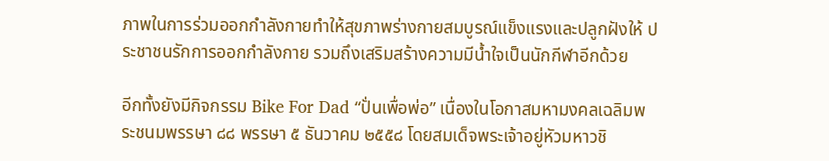ภาพในการร่วมออกกำลังกายทำให้สุขภาพร่างกายสมบูรณ์แข็งแรงและปลูกฝังให้ ประชาชนรักการออกกำลังกาย รวมถึงเสริมสร้างความมีน้ำใจเป็นนักกีฬาอีกด้วย

อีกทั้งยังมีกิจกรรม Bike For Dad “ปั่นเพื่อพ่อ” เนื่องในโอกาสมหามงคลเฉลิมพระชนมพรรษา ๘๘ พรรษา ๕ ธันวาคม ๒๕๕๘ โดยสมเด็จพระเจ้าอยู่หัวมหาวชิ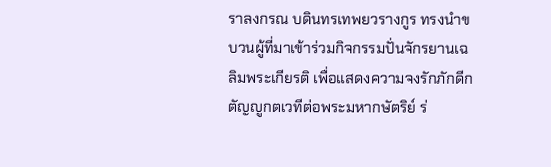ราลงกรณ บดินทรเทพยวรางกูร ทรงนำขบวนผู้ที่มาเข้าร่วมกิจกรรมปั่นจักรยานเฉลิมพระเกียรติ เพื่อแสดงความจงรักภักดีกตัญญูกตเวทีต่อพระมหากษัตริย์ ร่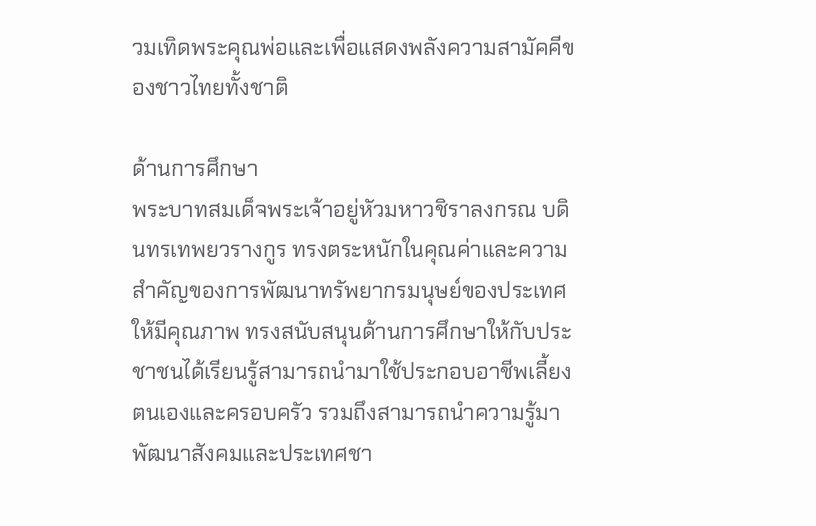วมเทิดพระคุณพ่อและเพื่อแสดงพลังความสามัคคีของชาวไทยทั้งชาติ

ด้านการศึกษา
พระบาทสมเด็จพระเจ้าอยู่หัวมหาวชิราลงกรณ บดินทรเทพยวรางกูร ทรงตระหนักในคุณค่าและความสำคัญของการพัฒนาทรัพยากรมนุษย์ของประเทศให้มีคุณภาพ ทรงสนับสนุนด้านการศึกษาให้กับประชาชนได้เรียนรู้สามารถนำมาใช้ประกอบอาชีพเลี้ยงตนเองและครอบครัว รวมถึงสามารถนำความรู้มาพัฒนาสังคมและประเทศชา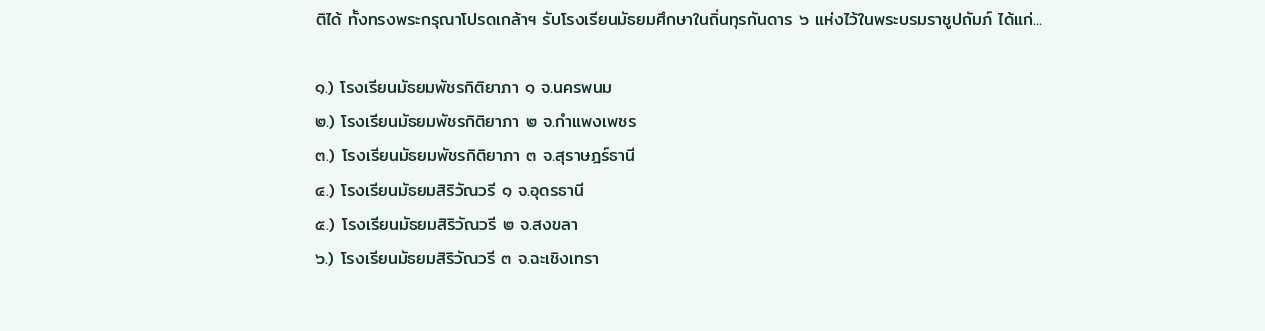ติได้ ทั้งทรงพระกรุณาโปรดเกล้าฯ รับโรงเรียนมัธยมศึกษาในถิ่นทุรกันดาร ๖ แห่งไว้ในพระบรมราชูปถัมภ์ ได้แก่...

๑.) โรงเรียนมัธยมพัชรกิติยาภา ๑ จ.นครพนม
๒.) โรงเรียนมัธยมพัชรกิติยาภา ๒ จ.กำแพงเพชร
๓.) โรงเรียนมัธยมพัชรกิติยาภา ๓ จ.สุราษฎร์ธานี
๔.) โรงเรียนมัธยมสิริวัณวรี ๑ จ.อุดรธานี
๕.) โรงเรียนมัธยมสิริวัณวรี ๒ จ.สงขลา
๖.) โรงเรียนมัธยมสิริวัณวรี ๓ จ.ฉะเชิงเทรา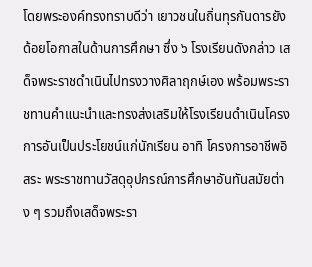โดยพระองค์ทรงทราบดีว่า เยาวชนในถิ่นทุรกันดารยังด้อยโอกาสในด้านการศึกษา ซึ่ง ๖ โรงเรียนดังกล่าว เสด็จพระราชดำเนินไปทรงวางศิลาฤกษ์เอง พร้อมพระราชทานคำแนะนำและทรงส่งเสริมให้โรงเรียนดำเนินโครงการอันเป็นประโยชน์แก่นักเรียน อาทิ โครงการอาชีพอิสระ พระราชทานวัสดุอุปกรณ์การศึกษาอันทันสมัยต่าง ๆ รวมถึงเสด็จพระรา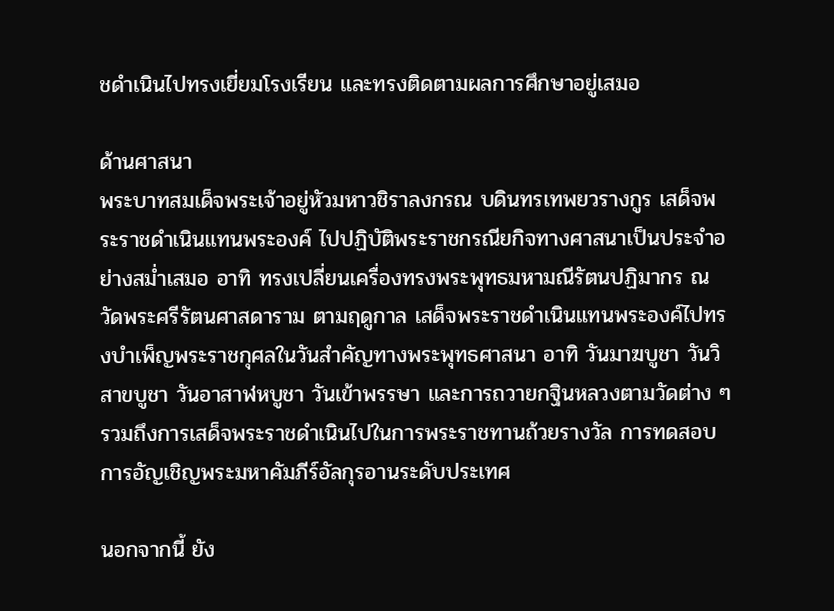ชดำเนินไปทรงเยี่ยมโรงเรียน และทรงติดตามผลการศึกษาอยู่เสมอ

ด้านศาสนา
พระบาทสมเด็จพระเจ้าอยู่หัวมหาวชิราลงกรณ บดินทรเทพยวรางกูร เสด็จพระราชดำเนินแทนพระองค์ ไปปฏิบัติพระราชกรณียกิจทางศาสนาเป็นประจำอย่างสม่ำเสมอ อาทิ ทรงเปลี่ยนเครื่องทรงพระพุทธมหามณีรัตนปฏิมากร ณ วัดพระศรีรัตนศาสดาราม ตามฤดูกาล เสด็จพระราชดำเนินแทนพระองค์ไปทรงบำเพ็ญพระราชกุศลในวันสำคัญทางพระพุทธศาสนา อาทิ วันมาฆบูชา วันวิสาขบูชา วันอาสาฬหบูชา วันเข้าพรรษา และการถวายกฐินหลวงตามวัดต่าง ๆ รวมถึงการเสด็จพระราชดำเนินไปในการพระราชทานถ้วยรางวัล การทดสอบการอัญเชิญพระมหาคัมภีร์อัลกุรอานระดับประเทศ

นอกจากนี้ ยัง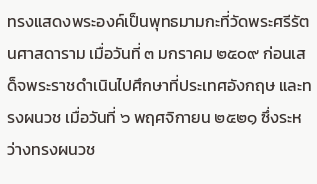ทรงแสดงพระองค์เป็นพุทธมามกะที่วัดพระศรีรัตนศาสดาราม เมื่อวันที่ ๓ มกราคม ๒๕๐๙ ก่อนเสด็จพระราชดำเนินไปศึกษาที่ประเทศอังกฤษ และทรงผนวช เมื่อวันที่ ๖ พฤศจิกายน ๒๕๒๑ ซึ่งระหว่างทรงผนวช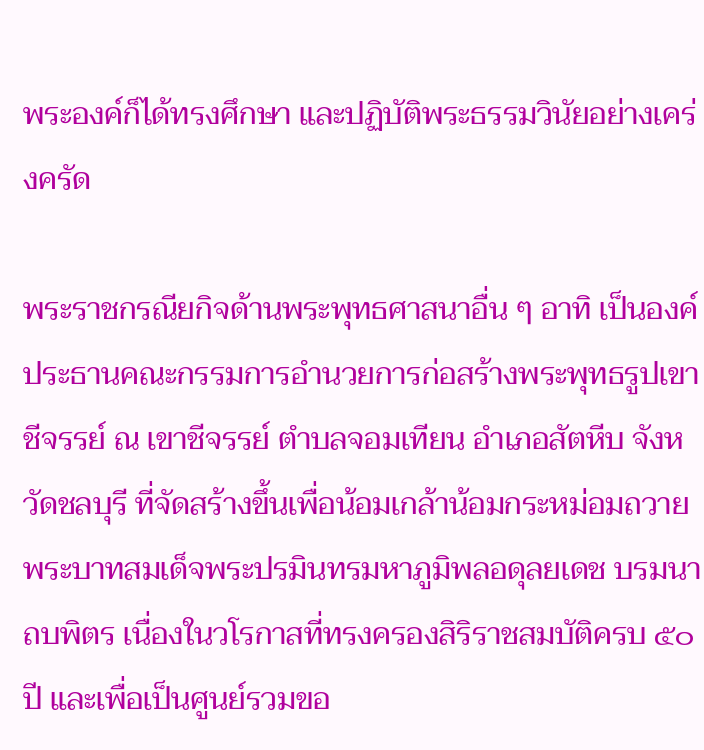พระองค์ก็ได้ทรงศึกษา และปฏิบัติพระธรรมวินัยอย่างเคร่งครัด

พระราชกรณียกิจด้านพระพุทธศาสนาอื่น ๆ อาทิ เป็นองค์ประธานคณะกรรมการอำนวยการก่อสร้างพระพุทธรูปเขาชีจรรย์ ณ เขาชีจรรย์ ตำบลจอมเทียน อำเภอสัตหีบ จังหวัดชลบุรี ที่จัดสร้างขึ้นเพื่อน้อมเกล้าน้อมกระหม่อมถวายพระบาทสมเด็จพระปรมินทรมหาภูมิพลอดุลยเดช บรมนาถบพิตร เนื่องในวโรกาสที่ทรงครองสิริราชสมบัติครบ ๕๐ ปี และเพื่อเป็นศูนย์รวมขอ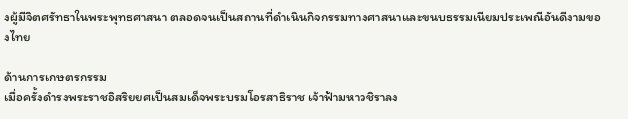งผู้มีจิตศรัทธาในพระพุทธศาสนา ตลอดจนเป็นสถานที่ดำเนินกิจกรรมทางศาสนาและขนบธรรมเนียมประเพณีอันดีงามของไทย

ด้านการเกษตรกรรม
เมื่อครั้งดำรงพระราชอิสริยยศเป็นสมเด็จพระบรมโอรสาธิราช เจ้าฟ้ามหาวชิราลง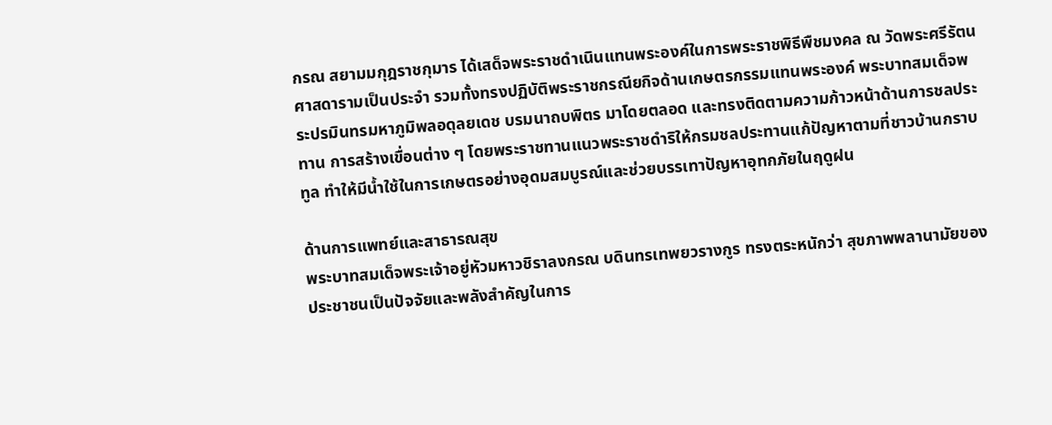กรณ สยามมกุฎราชกุมาร ได้เสด็จพระราชดำเนินแทนพระองค์ในการพระราชพิธีพืชมงคล ณ วัดพระศรีรัตนศาสดารามเป็นประจำ รวมทั้งทรงปฏิบัติพระราชกรณียกิจด้านเกษตรกรรมแทนพระองค์ พระบาทสมเด็จพระปรมินทรมหาภูมิพลอดุลยเดช บรมนาถบพิตร มาโดยตลอด และทรงติดตามความก้าวหน้าด้านการชลประทาน การสร้างเขื่อนต่าง ๆ โดยพระราชทานแนวพระราชดำริให้กรมชลประทานแก้ปัญหาตามที่ชาวบ้านกราบทูล ทำให้มีน้ำใช้ในการเกษตรอย่างอุดมสมบูรณ์และช่วยบรรเทาปัญหาอุทกภัยในฤดูฝน

ด้านการแพทย์และสาธารณสุข
พระบาทสมเด็จพระเจ้าอยู่หัวมหาวชิราลงกรณ บดินทรเทพยวรางกูร ทรงตระหนักว่า สุขภาพพลานามัยของประชาชนเป็นปัจจัยและพลังสำคัญในการ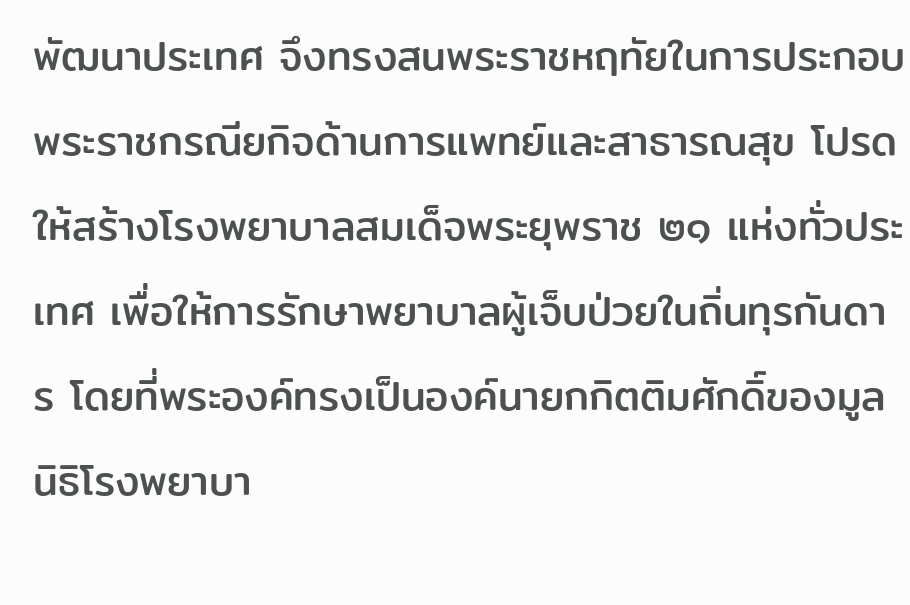พัฒนาประเทศ จึงทรงสนพระราชหฤทัยในการประกอบพระราชกรณียกิจด้านการแพทย์และสาธารณสุข โปรดให้สร้างโรงพยาบาลสมเด็จพระยุพราช ๒๑ แห่งทั่วประเทศ เพื่อให้การรักษาพยาบาลผู้เจ็บป่วยในถิ่นทุรกันดาร โดยที่พระองค์ทรงเป็นองค์นายกกิตติมศักดิ์ของมูลนิธิโรงพยาบา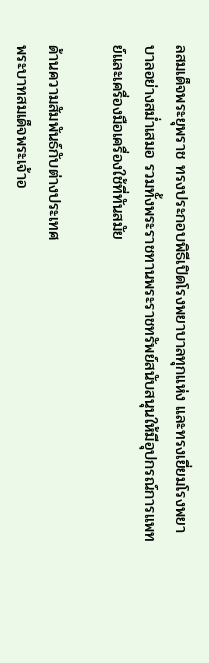ลสมเด็จพระยุพราช ทรงประกอบพิธีเปิดโรงพยาบาลทุกแห่ง และทรงเยี่ยมโรงพยาบาลอย่างสม่ำเสมอ รวมทั้งพระราชทานพระราชทรัพย์สนับสนุนให้มีอุปกรณ์การแพทย์และเครื่องมือเครื่องใช้ที่ทันสมัย

ด้านความสัมพันธ์กับต่างประเทศ
พระบาทสมเด็จพระเจ้าอ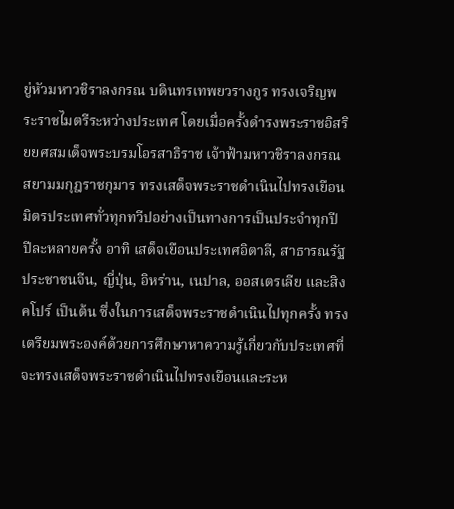ยู่หัวมหาวชิราลงกรณ บดินทรเทพยวรางกูร ทรงเจริญพระราชไมตรีระหว่างประเทศ โดยเมื่อครั้งดำรงพระราชอิสริยยศสมเด็จพระบรมโอรสาธิราช เจ้าฟ้ามหาวชิราลงกรณ สยามมกุฎราชกุมาร ทรงเสด็จพระราชดำเนินไปทรงเยือนมิตรประเทศทั่วทุกทวีปอย่างเป็นทางการเป็นประจำทุกปี ปีละหลายครั้ง อาทิ เสด็จเยือนประเทศอิตาลี, สาธารณรัฐประชาชนจีน, ญี่ปุ่น, อิหร่าน, เนปาล, ออสเตรเลีย และสิงคโปร์ เป็นต้น ซึ่งในการเสด็จพระราชดำเนินไปทุกครั้ง ทรงเตรียมพระองค์ด้วยการศึกษาหาความรู้เกี่ยวกับประเทศที่จะทรงเสด็จพระราชดำเนินไปทรงเยือนและระห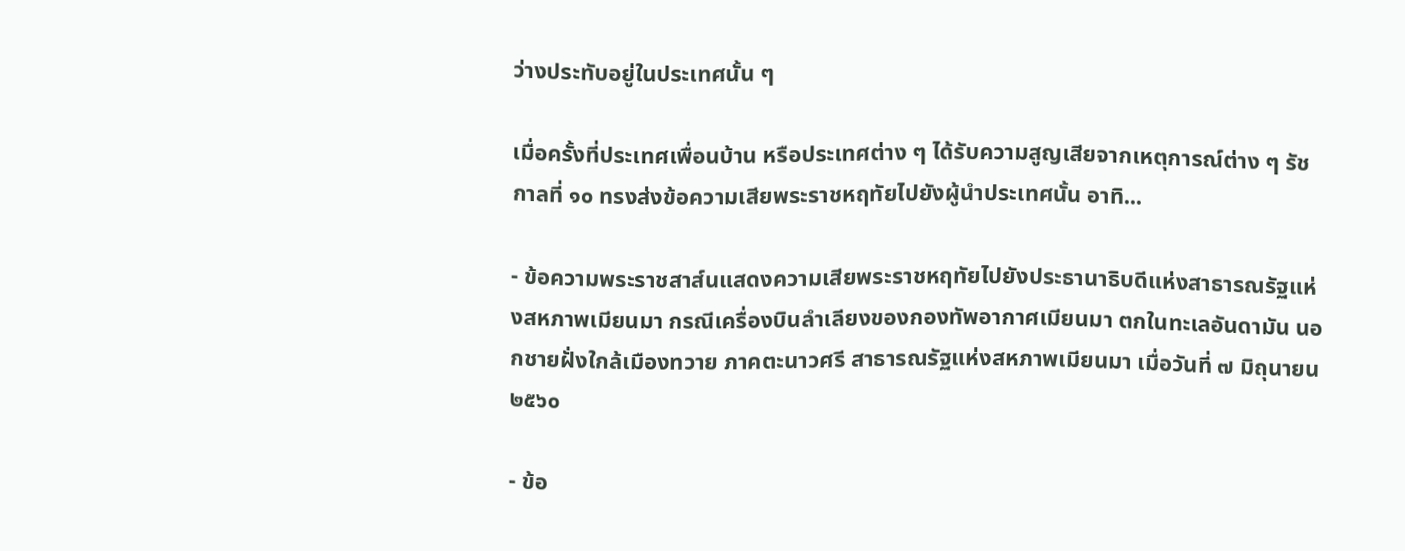ว่างประทับอยู่ในประเทศนั้น ๆ

เมื่อครั้งที่ประเทศเพื่อนบ้าน หรือประเทศต่าง ๆ ได้รับความสูญเสียจากเหตุการณ์ต่าง ๆ รัชกาลที่ ๑๐ ทรงส่งข้อความเสียพระราชหฤทัยไปยังผู้นำประเทศนั้น อาทิ...

- ข้อความพระราชสาส์นแสดงความเสียพระราชหฤทัยไปยังประธานาธิบดีแห่งสาธารณรัฐแห่งสหภาพเมียนมา กรณีเครื่องบินลำเลียงของกองทัพอากาศเมียนมา ตกในทะเลอันดามัน นอกชายฝั่งใกล้เมืองทวาย ภาคตะนาวศรี สาธารณรัฐแห่งสหภาพเมียนมา เมื่อวันที่ ๗ มิถุนายน ๒๕๖๐

- ข้อ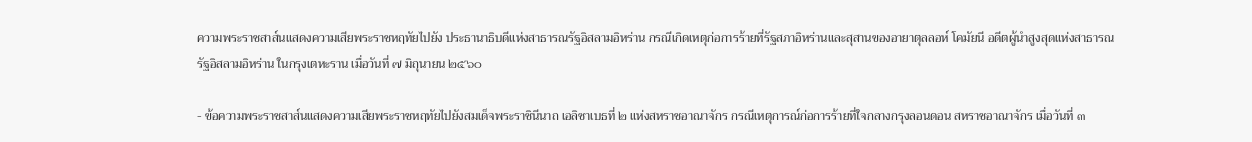ความพระราชสาส์นแสดงความเสียพระราชหฤทัยไปยัง ประธานาธิบดีแห่งสาธารณรัฐอิสลามอิหร่าน กรณีเกิดเหตุก่อการร้ายที่รัฐสภาอิหร่านและสุสานของอายาตุลลอห์ โคมัยนี อดีตผู้นำสูงสุดแห่งสาธารณรัฐอิสลามอิหร่าน ในกรุงเตหะราน เมื่อวันที่ ๗ มิถุนายน ๒๕๖๐

- ข้อความพระราชสาส์นแสดงความเสียพระราชหฤทัยไปยังสมเด็จพระราชินีนาถ เอลิซาเบธที่ ๒ แห่งสหราชอาณาจักร กรณีเหตุการณ์ก่อการร้ายที่ใจกลางกรุงลอนดอน สหราชอาณาจักร เมื่อวันที่ ๓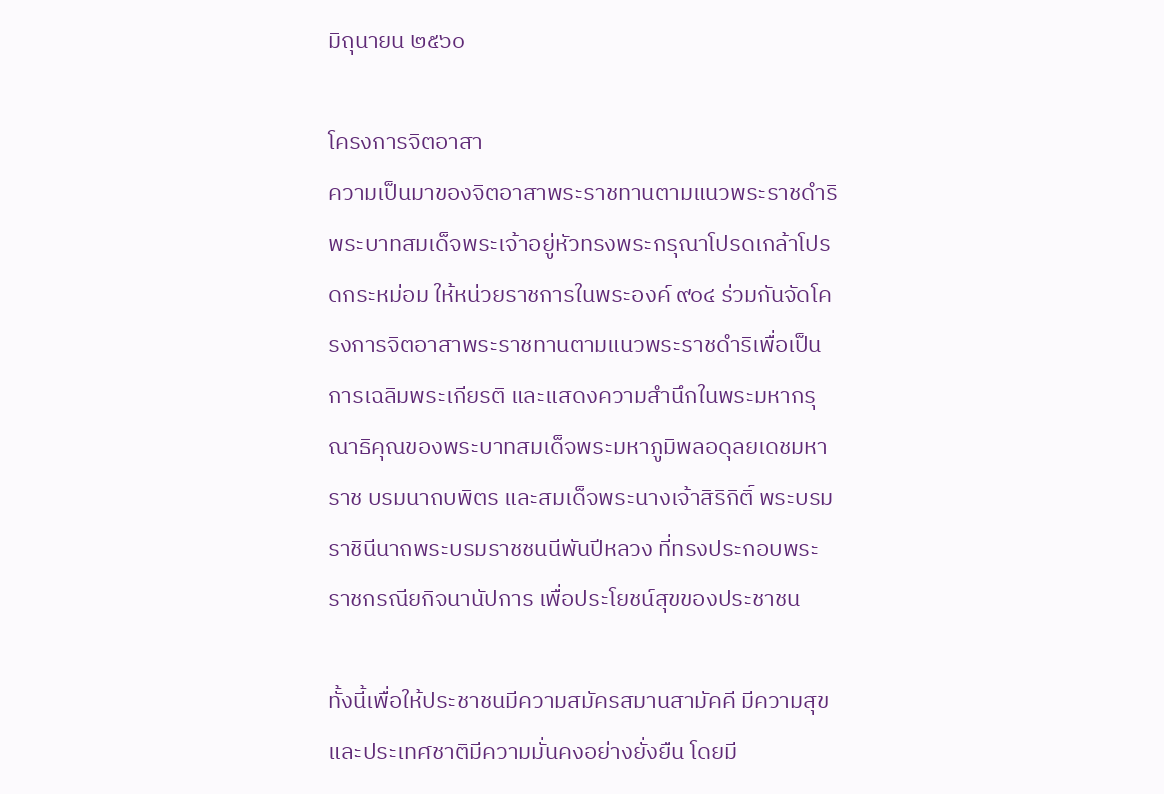มิถุนายน ๒๕๖๐

โครงการจิตอาสา
ความเป็นมาของจิตอาสาพระราชทานตามแนวพระราชดำริพระบาทสมเด็จพระเจ้าอยู่หัวทรงพระกรุณาโปรดเกล้าโปรดกระหม่อม ให้หน่วยราชการในพระองค์ ๙๐๔ ร่วมกันจัดโครงการจิตอาสาพระราชทานตามแนวพระราชดำริเพื่อเป็นการเฉลิมพระเกียรติ และแสดงความสำนึกในพระมหากรุณาธิคุณของพระบาทสมเด็จพระมหาภูมิพลอดุลยเดชมหาราช บรมนาถบพิตร และสมเด็จพระนางเจ้าสิริกิติ์ พระบรมราชินีนาถพระบรมราชชนนีพันปีหลวง ที่ทรงประกอบพระราชกรณียกิจนานัปการ เพื่อประโยชน์สุขของประชาชน

ทั้งนี้เพื่อให้ประชาชนมีความสมัครสมานสามัคคี มีความสุข และประเทศชาติมีความมั่นคงอย่างยั่งยืน โดยมี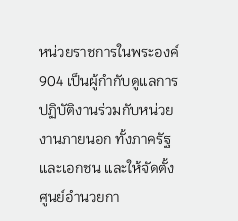หน่วยราชการในพระองค์ 904 เป็นผู้กำกับดูแลการปฏิบัติงานร่วมกับหน่วยงานภายนอก ทั้งภาครัฐและเอกชน และให้จัดตั้งศูนย์อำนวยกา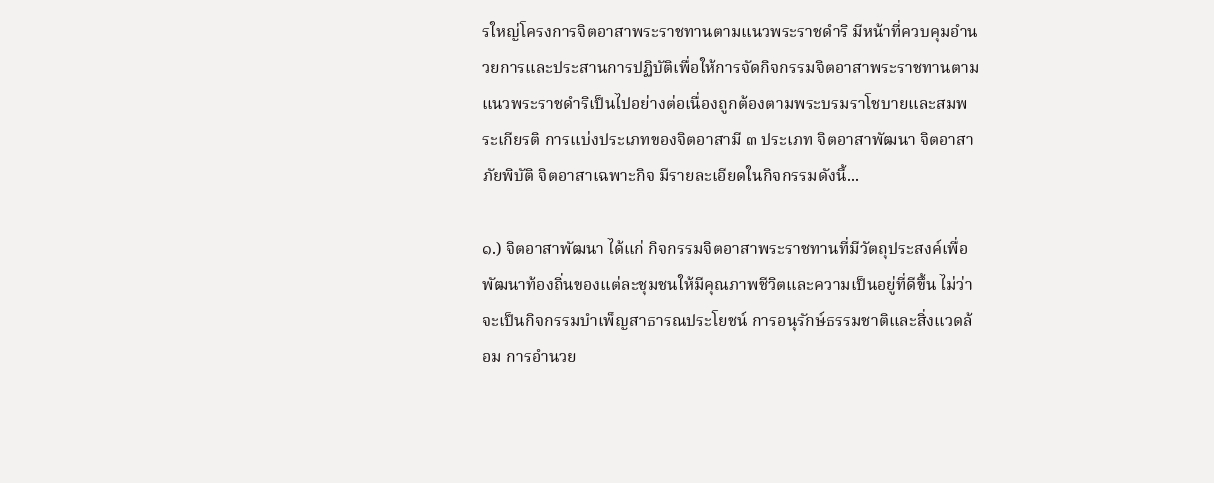รใหญ่โครงการจิตอาสาพระราชทานตามแนวพระราชดำริ มีหน้าที่ควบคุมอำนวยการและประสานการปฏิบัติเพื่อให้การจัดกิจกรรมจิตอาสาพระราชทานตามแนวพระราชดำริเป็นไปอย่างต่อเนื่องถูกต้องตามพระบรมราโชบายและสมพระเกียรติ การแบ่งประเภทของจิตอาสามี ๓ ประเภท จิตอาสาพัฒนา จิตอาสาภัยพิบัติ จิตอาสาเฉพาะกิจ มีรายละเอียดในกิจกรรมดังนี้...

๑.) จิตอาสาพัฒนา ได้แก่ กิจกรรมจิตอาสาพระราชทานที่มีวัตถุประสงค์เพื่อพัฒนาท้องถิ่นของแต่ละชุมชนให้มีคุณภาพชีวิตและความเป็นอยู่ที่ดีขึ้น ไม่ว่าจะเป็นกิจกรรมบำเพ็ญสาธารณประโยชน์ การอนุรักษ์ธรรมชาติและสิ่งแวดล้อม การอำนวย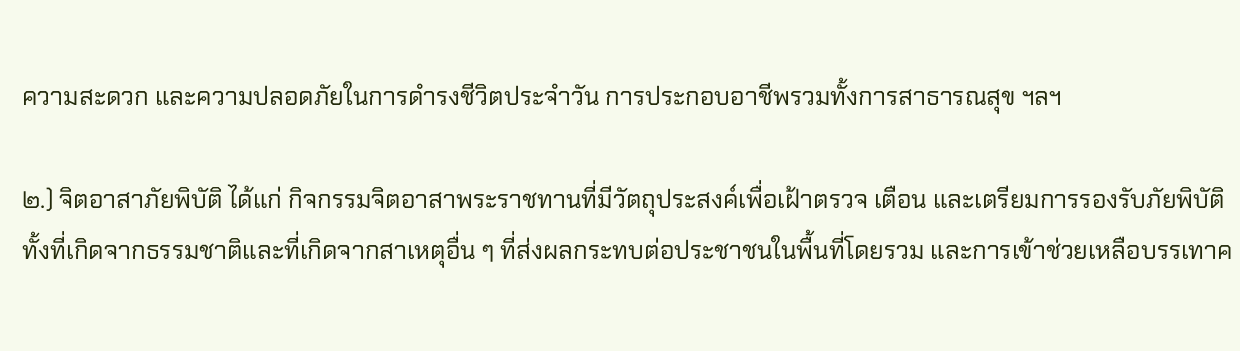ความสะดวก และความปลอดภัยในการดำรงชีวิตประจำวัน การประกอบอาชีพรวมทั้งการสาธารณสุข ฯลฯ

๒.) จิตอาสาภัยพิบัติ ได้แก่ กิจกรรมจิตอาสาพระราชทานที่มีวัตถุประสงค์เพื่อเฝ้าตรวจ เตือน และเตรียมการรองรับภัยพิบัติ ทั้งที่เกิดจากธรรมชาติและที่เกิดจากสาเหตุอื่น ๆ ที่ส่งผลกระทบต่อประชาชนในพื้นที่โดยรวม และการเข้าช่วยเหลือบรรเทาค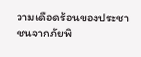วามเดือดร้อนของประชาชนจากภัยพิ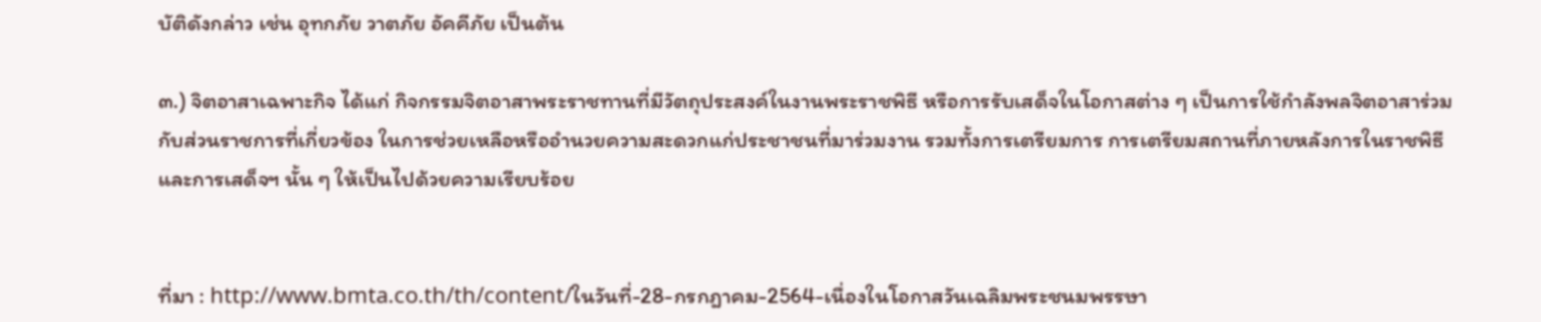บัติดังกล่าว เช่น อุทกภัย วาตภัย อัคคีภัย เป็นต้น

๓.) จิตอาสาเฉพาะกิจ ได้แก่ กิจกรรมจิตอาสาพระราชทานที่มีวัตถุประสงค์ในงานพระราชพิธี หรือการรับเสด็จในโอกาสต่าง ๆ เป็นการใช้กำลังพลจิตอาสาร่วมกับส่วนราชการที่เกี่ยวข้อง ในการช่วยเหลือหรืออำนวยความสะดวกแก่ประชาชนที่มาร่วมงาน รวมทั้งการเตรียมการ การเตรียมสถานที่ภายหลังการในราชพิธี และการเสด็จฯ นั้น ๆ ให้เป็นไปด้วยความเรียบร้อย


ที่มา : http://www.bmta.co.th/th/content/ในวันที่-28-กรกฎาคม-2564-เนื่องในโอกาสวันเฉลิมพระชนมพรรษา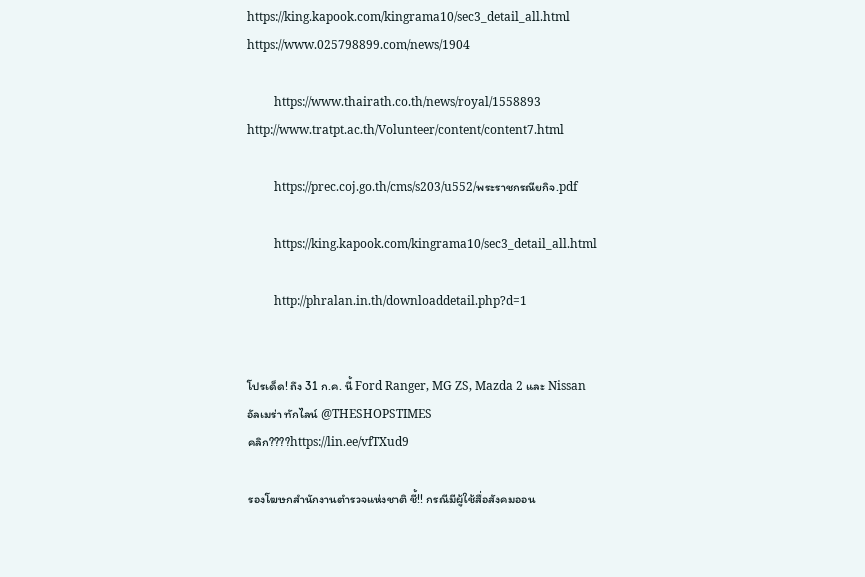https://king.kapook.com/kingrama10/sec3_detail_all.html https://www.025798899.com/news/1904

         https://www.thairath.co.th/news/royal/1558893 http://www.tratpt.ac.th/Volunteer/content/content7.html

         https://prec.coj.go.th/cms/s203/u552/พระราชกรณียกิจ.pdf

         https://king.kapook.com/kingrama10/sec3_detail_all.html

         http://phralan.in.th/downloaddetail.php?d=1


โปรเด็ด! ถึง 31 ก.ค. นี้ Ford Ranger, MG ZS, Mazda 2 และ Nissan อัลเมร่า ทักไลน์ @THESHOPSTIMES
คลิก????https://lin.ee/vfTXud9

รองโฆษกสำนักงานตำรวจแห่งชาติ ชี้!! กรณีมีผู้ใช้สื่อสังคมออน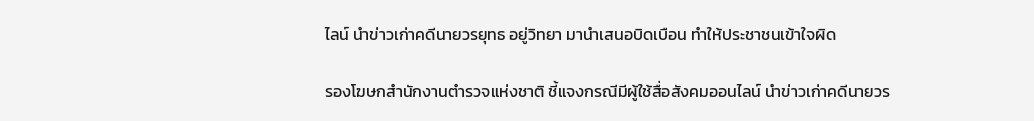ไลน์ นำข่าวเก่าคดีนายวรยุทธ อยู่วิทยา มานำเสนอบิดเบือน ทำให้ประชาชนเข้าใจผิด

รองโฆษกสำนักงานตำรวจแห่งชาติ ชี้แจงกรณีมีผู้ใช้สื่อสังคมออนไลน์ นำข่าวเก่าคดีนายวร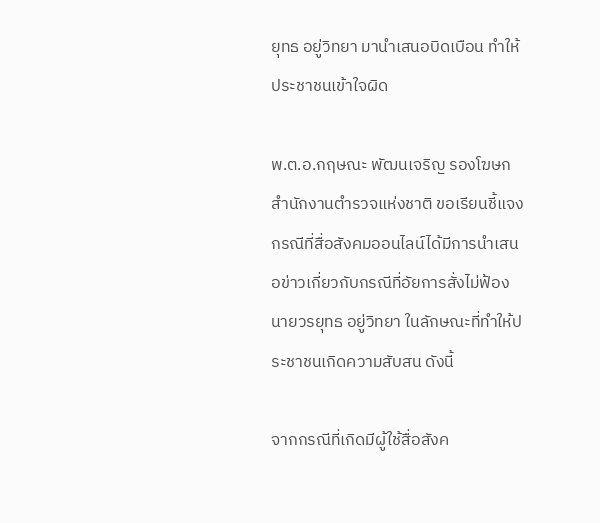ยุทธ อยู่วิทยา มานำเสนอบิดเบือน ทำให้ประชาชนเข้าใจผิด

พ.ต.อ.กฤษณะ พัฒนเจริญ รองโฆษกสำนักงานตำรวจแห่งชาติ ขอเรียนชี้แจงกรณีที่สื่อสังคมออนไลน์ได้มีการนำเสนอข่าวเกี่ยวกับกรณีที่อัยการสั่งไม่ฟ้องนายวรยุทธ อยู่วิทยา ในลักษณะที่ทำให้ประชาชนเกิดความสับสน ดังนี้

จากกรณีที่เกิดมีผู้ใช้สื่อสังค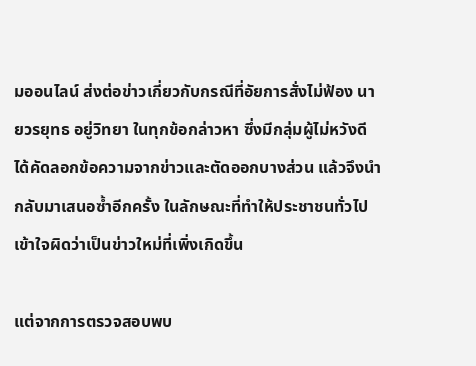มออนไลน์ ส่งต่อข่าวเกี่ยวกับกรณีที่อัยการสั่งไม่ฟ้อง นายวรยุทธ อยู่วิทยา ในทุกข้อกล่าวหา ซึ่งมีกลุ่มผู้ไม่หวังดีได้คัดลอกข้อความจากข่าวและตัดออกบางส่วน แล้วจึงนำกลับมาเสนอซ้ำอีกครั้ง ในลักษณะที่ทำให้ประชาชนทั่วไปเข้าใจผิดว่าเป็นข่าวใหม่ที่เพิ่งเกิดขึ้น

แต่จากการตรวจสอบพบ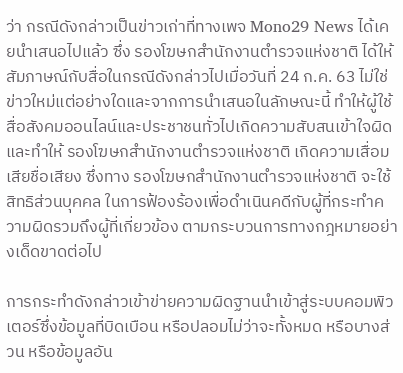ว่า กรณีดังกล่าวเป็นข่าวเก่าที่ทางเพจ Mono29 News ได้เคยนำเสนอไปแล้ว ซึ่ง รองโฆษกสำนักงานตำรวจแห่งชาติ ได้ให้สัมภาษณ์กับสื่อในกรณีดังกล่าวไปเมื่อวันที่ 24 ก.ค. 63 ไม่ใช่ข่าวใหม่แต่อย่างใดและจากการนำเสนอในลักษณะนี้ ทำให้ผู้ใช้สื่อสังคมออนไลน์และประชาชนทั่วไปเกิดความสับสนเข้าใจผิด และทำให้ รองโฆษกสำนักงานตำรวจแห่งชาติ เกิดความเสื่อมเสียชื่อเสียง ซึ่งทาง รองโฆษกสำนักงานตำรวจแห่งชาติ จะใช้สิทธิส่วนบุคคล ในการฟ้องร้องเพื่อดำเนินคดีกับผู้ที่กระทำความผิดรวมถึงผู้ที่เกี่ยวข้อง ตามกระบวนการทางกฎหมายอย่างเด็ดขาดต่อไป

การกระทำดังกล่าวเข้าข่ายความผิดฐานนำเข้าสู่ระบบคอมพิวเตอร์ซึ่งข้อมูลที่บิดเบือน หรือปลอมไม่ว่าจะทั้งหมด หรือบางส่วน หรือข้อมูลอัน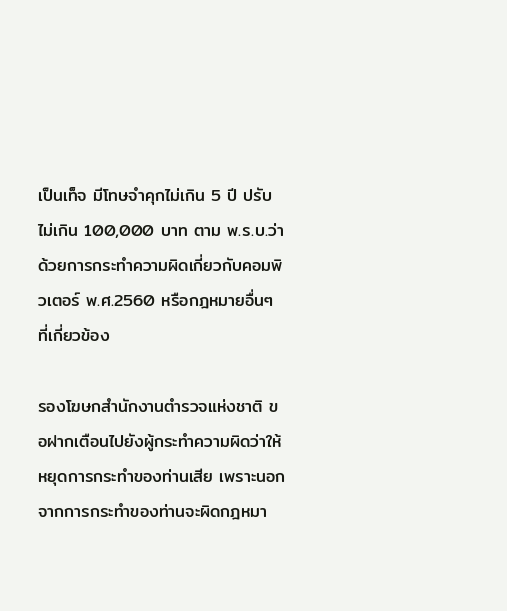เป็นเท็จ มีโทษจำคุกไม่เกิน 5 ปี ปรับไม่เกิน 100,000 บาท ตาม พ.ร.บ.ว่าด้วยการกระทำความผิดเกี่ยวกับคอมพิวเตอร์ พ.ศ.2560 หรือกฎหมายอื่นๆ ที่เกี่ยวข้อง

รองโฆษกสำนักงานตำรวจแห่งชาติ ขอฝากเตือนไปยังผู้กระทำความผิดว่าให้หยุดการกระทำของท่านเสีย เพราะนอกจากการกระทำของท่านจะผิดกฎหมา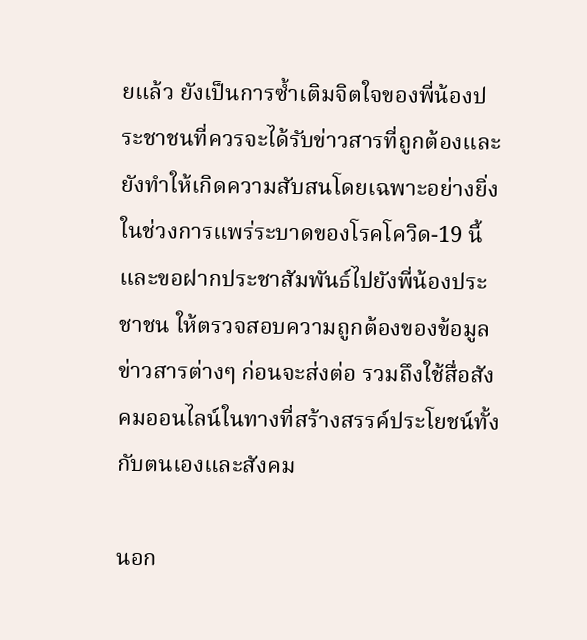ยแล้ว ยังเป็นการซ้ำเติมจิตใจของพี่น้องประชาชนที่ควรจะได้รับข่าวสารที่ถูกต้องและยังทำให้เกิดความสับสนโดยเฉพาะอย่างยิ่งในช่วงการแพร่ระบาดของโรคโควิด-19 นี้ และขอฝากประชาสัมพันธ์ไปยังพี่น้องประชาชน ให้ตรวจสอบความถูกต้องของข้อมูลข่าวสารต่างๆ ก่อนจะส่งต่อ รวมถึงใช้สื่อสังคมออนไลน์ในทางที่สร้างสรรค์ประโยชน์ทั้งกับตนเองและสังคม

นอก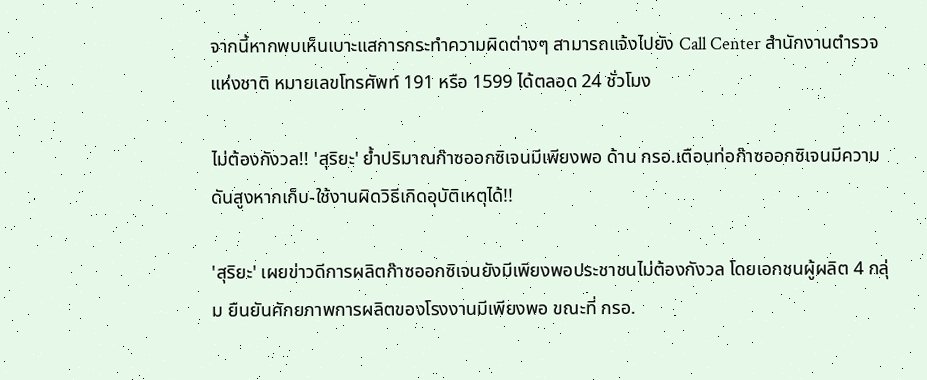จากนี้หากพบเห็นเบาะแสการกระทำความผิดต่างๆ สามารถแจ้งไปยัง Call Center สำนักงานตำรวจแห่งชาติ หมายเลขโทรศัพท์ 191 หรือ 1599 ได้ตลอด 24 ชั่วโมง

ไม่ต้องกังวล!! 'สุริยะ' ย้ำปริมาณก๊าซออกซิเจนมีเพียงพอ ด้าน กรอ.เตือนท่อก๊าซออกซิเจนมีความดันสูงหากเก็บ-ใช้งานผิดวิธีเกิดอุบัติเหตุได้!!

'สุริยะ' เผยข่าวดีการผลิตก๊าซออกซิเจนยังมีเพียงพอประชาชนไม่ต้องกังวล โดยเอกชนผู้ผลิต 4 กลุ่ม ยืนยันศักยภาพการผลิตของโรงงานมีเพียงพอ ขณะที่ กรอ.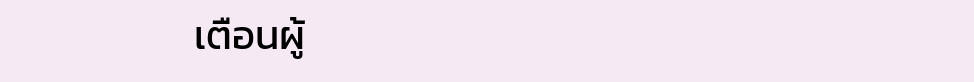เตือนผู้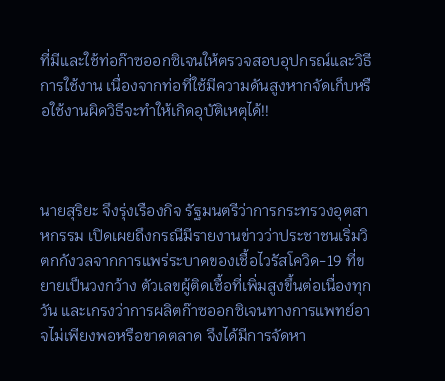ที่มีและใช้ท่อก๊าซออกซิเจนให้ตรวจสอบอุปกรณ์และวิธีการใช้งาน เนื่องจากท่อที่ใช้มีความดันสูงหากจัดเก็บหรือใช้งานผิดวิธีจะทำให้เกิดอุบัติเหตุได้!!



นายสุริยะ จึงรุ่งเรืองกิจ รัฐมนตรีว่าการกระทรวงอุตสาหกรรม เปิดเผยถึงกรณีมีรายงานข่าวว่าประชาชนเริ่มวิตกกังวลจากการแพร่ระบาดของเชื้อไวรัสโควิด-19 ที่ขยายเป็นวงกว้าง ตัวเลขผู้ติดเชื้อที่เพิ่มสูงขึ้นต่อเนื่องทุกวัน และเกรงว่าการผลิตก๊าซออกซิเจนทางการแพทย์อาจไม่เพียงพอหรือขาดตลาด จึงได้มีการจัดหา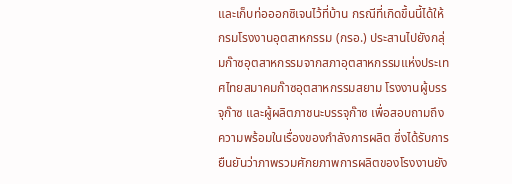และเก็บท่อออกซิเจนไว้ที่บ้าน กรณีที่เกิดขึ้นนี้ได้ให้กรมโรงงานอุตสาหกรรม (กรอ.) ประสานไปยังกลุ่มก๊าซอุตสาหกรรมจากสภาอุตสาหกรรมแห่งประเทศไทยสมาคมก๊าซอุตสาหกรรมสยาม โรงงานผู้บรรจุก๊าซ และผู้ผลิตภาชนะบรรจุก๊าซ เพื่อสอบถามถึงความพร้อมในเรื่องของกำลังการผลิต ซึ่งได้รับการยืนยันว่าภาพรวมศักยภาพการผลิตของโรงงานยัง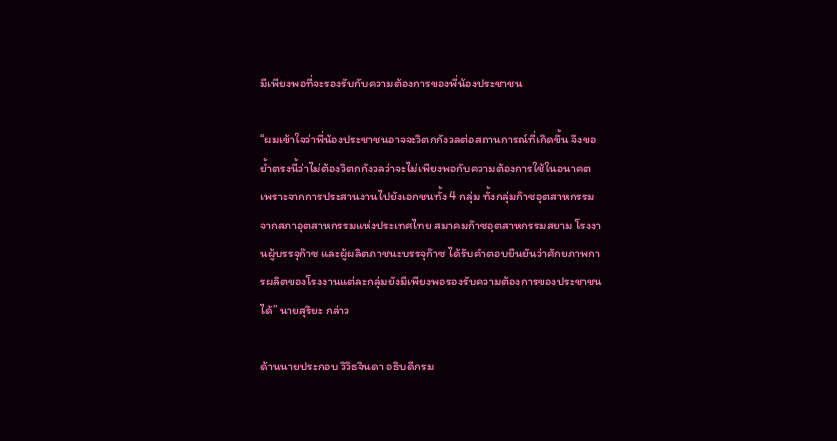มีเพียงพอที่จะรองรับกับความต้องการของพี่น้องประชาชน

“ผมเข้าใจว่าพี่น้องประชาชนอาจจะวิตกกังวลต่อสถานการณ์ที่เกิดขึ้น จึงขอย้ำตรงนี้ว่าไม่ต้องวิตกกังวลว่าจะไม่เพียงพอกับความต้องการใช้ในอนาคต เพราะจากการประสานงานไปยังเอกชนทั้ง 4 กลุ่ม ทั้งกลุ่มก๊าซอุตสาหกรรมจากสภาอุตสาหกรรมแห่งประเทศไทย สมาคมก๊าซอุตสาหกรรมสยาม โรงงานผู้บรรจุก๊าซ และผู้ผลิตภาชนะบรรจุก๊าซ ได้รับคำตอบยืนยันว่าศักยภาพการผลิตของโรงงานแต่ละกลุ่มยังมีเพียงพอรองรับความต้องการของประชาชนได้” นายสุริยะ กล่าว

ด้านนายประกอบ วิวิธจินดา อธิบดีกรม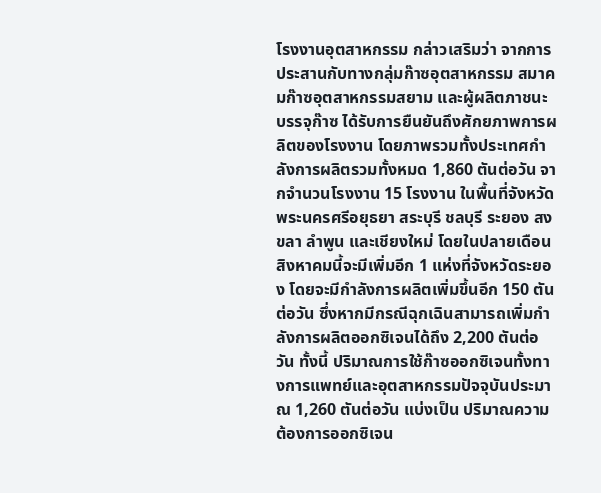โรงงานอุตสาหกรรม กล่าวเสริมว่า จากการประสานกับทางกลุ่มก๊าซอุตสาหกรรม สมาคมก๊าซอุตสาหกรรมสยาม และผู้ผลิตภาชนะบรรจุก๊าซ ได้รับการยืนยันถึงศักยภาพการผลิตของโรงงาน โดยภาพรวมทั้งประเทศกำลังการผลิตรวมทั้งหมด 1,860 ตันต่อวัน จากจำนวนโรงงาน 15 โรงงาน ในพื้นที่จังหวัดพระนครศรีอยุธยา สระบุรี ชลบุรี ระยอง สงขลา ลำพูน และเชียงใหม่ โดยในปลายเดือนสิงหาคมนี้จะมีเพิ่มอีก 1 แห่งที่จังหวัดระยอง โดยจะมีกำลังการผลิตเพิ่มขึ้นอีก 150 ตันต่อวัน ซึ่งหากมีกรณีฉุกเฉินสามารถเพิ่มกำลังการผลิตออกซิเจนได้ถึง 2,200 ตันต่อวัน ทั้งนี้ ปริมาณการใช้ก๊าซออกซิเจนทั้งทางการแพทย์และอุตสาหกรรมปัจจุบันประมาณ 1,260 ตันต่อวัน แบ่งเป็น ปริมาณความต้องการออกซิเจน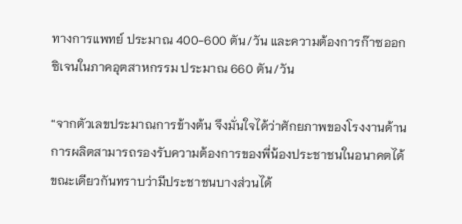ทางการแพทย์ ประมาณ 400-600 ตัน/วัน และความต้องการก๊าซออกซิเจนในภาคอุตสาหกรรม ประมาณ 660 ตัน/วัน

“จากตัวเลขประมาณการข้างต้น จึงมั่นใจได้ว่าศักยภาพของโรงงานด้านการผลิตสามารถรองรับความต้องการของพี่น้องประชาชนในอนาคตได้ ขณะเดียวกันทราบว่ามีประชาชนบางส่วนได้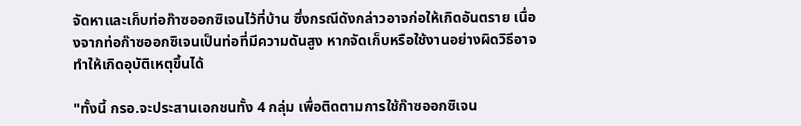จัดหาและเก็บท่อก๊าซออกซิเจนไว้ที่บ้าน ซึ่งกรณีดังกล่าวอาจก่อให้เกิดอันตราย เนื่องจากท่อก๊าซออกซิเจนเป็นท่อที่มีความดันสูง หากจัดเก็บหรือใช้งานอย่างผิดวิธีอาจทำให้เกิดอุบัติเหตุขึ้นได้

"ทั้งนี้ กรอ.จะประสานเอกชนทั้ง 4 กลุ่ม เพื่อติดตามการใช้ก๊าซออกซิเจน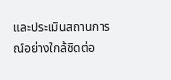และประเมินสถานการณ์อย่างใกล้ชิดต่อ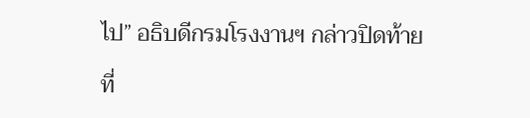ไป” อธิบดีกรมโรงงานฯ กล่าวปิดท้าย

ที่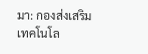มา: กองส่งเสริมเทคโนโล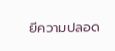ยีความปลอด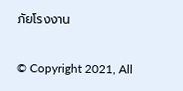ภัยโรงงาน


© Copyright 2021, All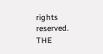rights reserved. THE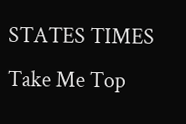STATES TIMES
Take Me Top